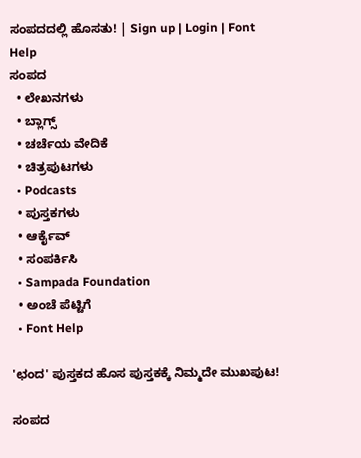ಸಂಪದದಲ್ಲಿ ಹೊಸತು! | Sign up | Login | Font Help
ಸಂಪದ
  • ಲೇಖನಗಳು
  • ಬ್ಲಾಗ್ಸ್
  • ಚರ್ಚೆಯ ವೇದಿಕೆ
  • ಚಿತ್ರಪುಟಗಳು
  • Podcasts
  • ಪುಸ್ತಕಗಳು
  • ಆರ್ಕೈವ್
  • ಸಂಪರ್ಕಿಸಿ
  • Sampada Foundation
  • ಅಂಚೆ ಪೆಟ್ಟಿಗೆ
  • Font Help

'ಛಂದ' ಪುಸ್ತಕದ ಹೊಸ ಪುಸ್ತಕಕ್ಕೆ ನಿಮ್ಮದೇ ಮುಖಪುಟ!

ಸಂಪದ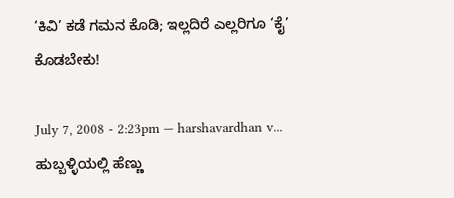‘ಕಿವಿ’ ಕಡೆ ಗಮನ ಕೊಡಿ; ಇಲ್ಲದಿರೆ ಎಲ್ಲರಿಗೂ ‘ಕೈ’ ಕೊಡಬೇಕು!

July 7, 2008 - 2:23pm — harshavardhan v...
ಹುಬ್ಬಳ್ಳಿಯಲ್ಲಿ ಹೆಣ್ಣು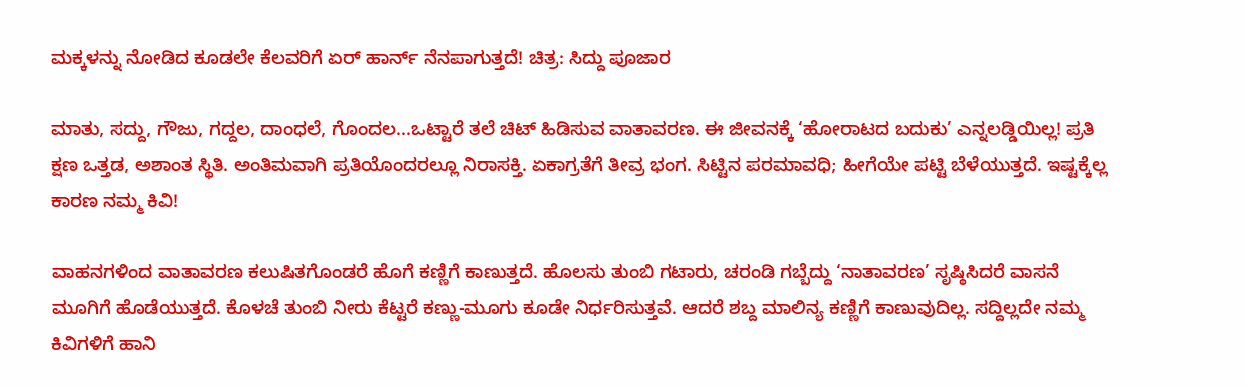ಮಕ್ಕಳನ್ನು ನೋಡಿದ ಕೂಡಲೇ ಕೆಲವರಿಗೆ ಏರ್ ಹಾರ್ನ್ ನೆನಪಾಗುತ್ತದೆ! ಚಿತ್ರ: ಸಿದ್ದು ಪೂಜಾರ

ಮಾತು, ಸದ್ದು, ಗೌಜು, ಗದ್ದಲ, ದಾಂಧಲೆ, ಗೊಂದಲ...ಒಟ್ಟಾರೆ ತಲೆ ಚಿಟ್ ಹಿಡಿಸುವ ವಾತಾವರಣ. ಈ ಜೀವನಕ್ಕೆ ‘ಹೋರಾಟದ ಬದುಕು’ ಎನ್ನಲಡ್ಡಿಯಿಲ್ಲ! ಪ್ರತಿ ಕ್ಷಣ ಒತ್ತಡ, ಅಶಾಂತ ಸ್ಥಿತಿ. ಅಂತಿಮವಾಗಿ ಪ್ರತಿಯೊಂದರಲ್ಲೂ ನಿರಾಸಕ್ತಿ. ಏಕಾಗ್ರತೆಗೆ ತೀವ್ರ ಭಂಗ. ಸಿಟ್ಟಿನ ಪರಮಾವಧಿ; ಹೀಗೆಯೇ ಪಟ್ಟಿ ಬೆಳೆಯುತ್ತದೆ. ಇಷ್ಟಕ್ಕೆಲ್ಲ ಕಾರಣ ನಮ್ಮ ಕಿವಿ!

ವಾಹನಗಳಿಂದ ವಾತಾವರಣ ಕಲುಷಿತಗೊಂಡರೆ ಹೊಗೆ ಕಣ್ಣಿಗೆ ಕಾಣುತ್ತದೆ. ಹೊಲಸು ತುಂಬಿ ಗಟಾರು, ಚರಂಡಿ ಗಬ್ಬೆದ್ದು ‘ನಾತಾವರಣ’ ಸೃಷ್ಠಿಸಿದರೆ ವಾಸನೆ ಮೂಗಿಗೆ ಹೊಡೆಯುತ್ತದೆ. ಕೊಳಚೆ ತುಂಬಿ ನೀರು ಕೆಟ್ಟರೆ ಕಣ್ಣು-ಮೂಗು ಕೂಡೇ ನಿರ್ಧರಿಸುತ್ತವೆ. ಆದರೆ ಶಬ್ದ ಮಾಲಿನ್ಯ ಕಣ್ಣಿಗೆ ಕಾಣುವುದಿಲ್ಲ. ಸದ್ದಿಲ್ಲದೇ ನಮ್ಮ ಕಿವಿಗಳಿಗೆ ಹಾನಿ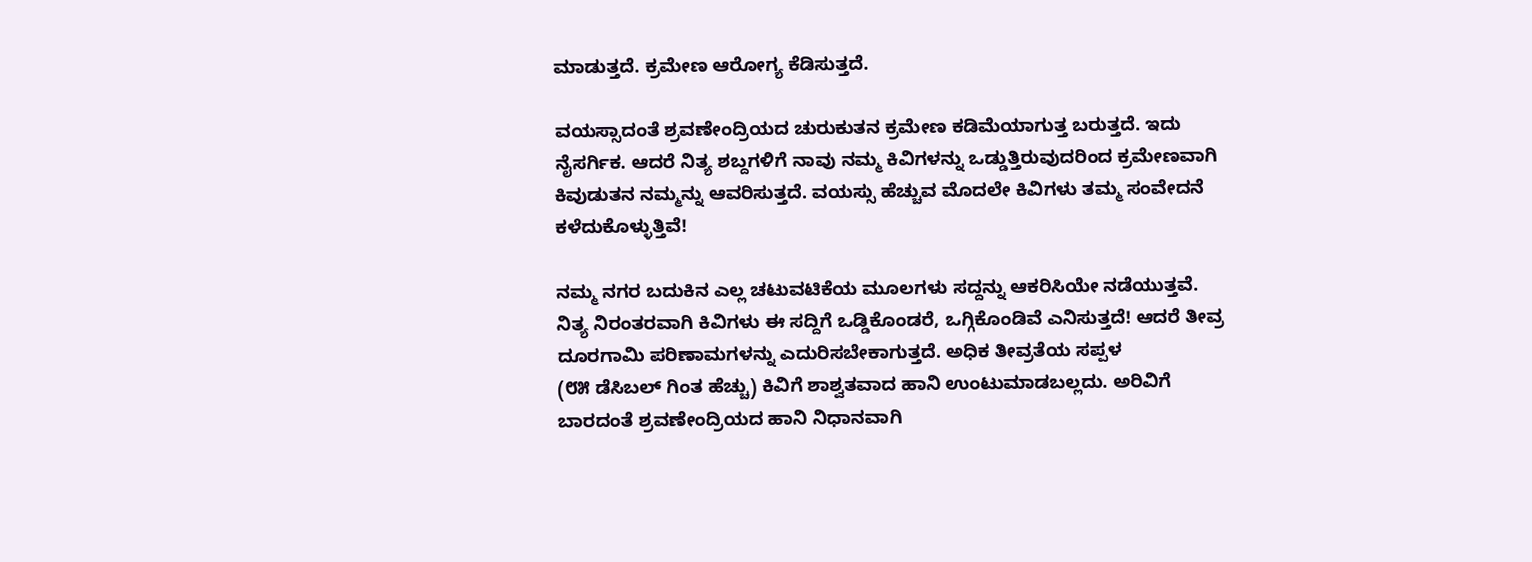ಮಾಡುತ್ತದೆ. ಕ್ರಮೇಣ ಆರೋಗ್ಯ ಕೆಡಿಸುತ್ತದೆ.

ವಯಸ್ಸಾದಂತೆ ಶ್ರವಣೇಂದ್ರಿಯದ ಚುರುಕುತನ ಕ್ರಮೇಣ ಕಡಿಮೆಯಾಗುತ್ತ ಬರುತ್ತದೆ. ಇದು ನೈಸರ್ಗಿಕ. ಆದರೆ ನಿತ್ಯ ಶಬ್ದಗಳಿಗೆ ನಾವು ನಮ್ಮ ಕಿವಿಗಳನ್ನು ಒಡ್ಡುತ್ತಿರುವುದರಿಂದ ಕ್ರಮೇಣವಾಗಿ ಕಿವುಡುತನ ನಮ್ಮನ್ನು ಆವರಿಸುತ್ತದೆ. ವಯಸ್ಸು ಹೆಚ್ಚುವ ಮೊದಲೇ ಕಿವಿಗಳು ತಮ್ಮ ಸಂವೇದನೆ ಕಳೆದುಕೊಳ್ಳುತ್ತಿವೆ!

ನಮ್ಮ ನಗರ ಬದುಕಿನ ಎಲ್ಲ ಚಟುವಟಿಕೆಯ ಮೂಲಗಳು ಸದ್ದನ್ನು ಆಕರಿಸಿಯೇ ನಡೆಯುತ್ತವೆ. ನಿತ್ಯ ನಿರಂತರವಾಗಿ ಕಿವಿಗಳು ಈ ಸದ್ದಿಗೆ ಒಡ್ಡಿಕೊಂಡರೆ, ಒಗ್ಗಿಕೊಂಡಿವೆ ಎನಿಸುತ್ತದೆ! ಆದರೆ ತೀವ್ರ ದೂರಗಾಮಿ ಪರಿಣಾಮಗಳನ್ನು ಎದುರಿಸಬೇಕಾಗುತ್ತದೆ. ಅಧಿಕ ತೀವ್ರತೆಯ ಸಪ್ಪಳ
(೮೫ ಡೆಸಿಬಲ್ ಗಿಂತ ಹೆಚ್ಚು) ಕಿವಿಗೆ ಶಾಶ್ವತವಾದ ಹಾನಿ ಉಂಟುಮಾಡಬಲ್ಲದು. ಅರಿವಿಗೆ ಬಾರದಂತೆ ಶ್ರವಣೇಂದ್ರಿಯದ ಹಾನಿ ನಿಧಾನವಾಗಿ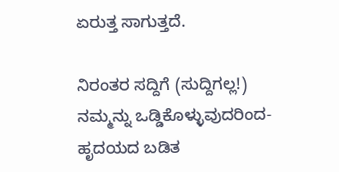ಏರುತ್ತ ಸಾಗುತ್ತದೆ.

ನಿರಂತರ ಸದ್ದಿಗೆ (ಸುದ್ದಿಗಲ್ಲ!) ನಮ್ಮನ್ನು ಒಡ್ಡಿಕೊಳ್ಳುವುದರಿಂದ- ಹೃದಯದ ಬಡಿತ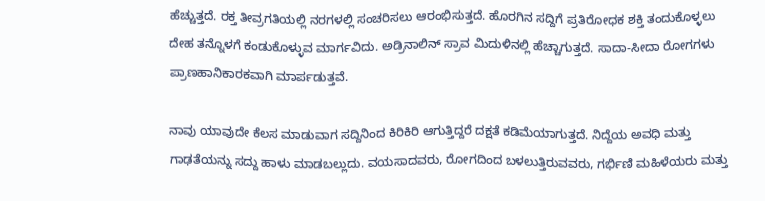ಹೆಚ್ಚುತ್ತದೆ. ರಕ್ತ ತೀವ್ರಗತಿಯಲ್ಲಿ ನರಗಳಲ್ಲಿ ಸಂಚರಿಸಲು ಆರಂಭಿಸುತ್ತದೆ. ಹೊರಗಿನ ಸದ್ದಿಗೆ ಪ್ರತಿರೋಧಕ ಶಕ್ತಿ ತಂದುಕೊಳ್ಳಲು ದೇಹ ತನ್ನೊಳಗೆ ಕಂಡುಕೊಳ್ಳುವ ಮಾರ್ಗವಿದು. ಅಡ್ರಿನಾಲಿನ್ ಸ್ರಾವ ಮಿದುಳಿನಲ್ಲಿ ಹೆಚ್ಚಾಗುತ್ತದೆ. ಸಾದಾ-ಸೀದಾ ರೋಗಗಳು ಪ್ರಾಣಹಾನಿಕಾರಕವಾಗಿ ಮಾರ್ಪಡುತ್ತವೆ.

ನಾವು ಯಾವುದೇ ಕೆಲಸ ಮಾಡುವಾಗ ಸದ್ದಿನಿಂದ ಕಿರಿಕಿರಿ ಆಗುತ್ತಿದ್ದರೆ ದಕ್ಷತೆ ಕಡಿಮೆಯಾಗುತ್ತದೆ. ನಿದ್ದೆಯ ಅವಧಿ ಮತ್ತು ಗಾಢತೆಯನ್ನು ಸದ್ದು ಹಾಳು ಮಾಡಬಲ್ಲುದು. ವಯಸಾದವರು, ರೋಗದಿಂದ ಬಳಲುತ್ತಿರುವವರು, ಗರ್ಭಿಣಿ ಮಹಿಳೆಯರು ಮತ್ತು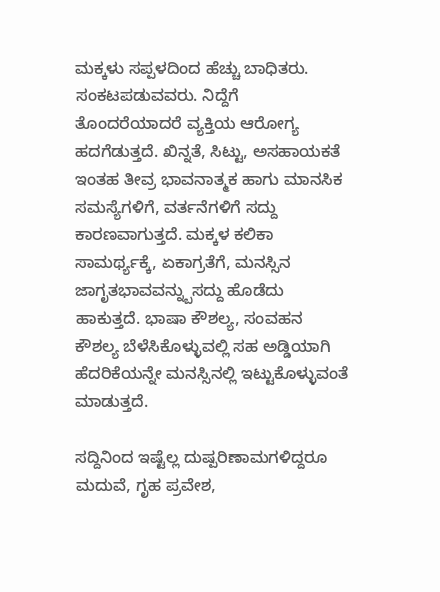ಮಕ್ಕಳು ಸಪ್ಪಳದಿಂದ ಹೆಚ್ಚು ಬಾಧಿತರು. ಸಂಕಟಪಡುವವರು. ನಿದ್ದೆಗೆ ತೊಂದರೆಯಾದರೆ ವ್ಯಕ್ತಿಯ ಆರೋಗ್ಯ ಹದಗೆಡುತ್ತದೆ. ಖಿನ್ನತೆ, ಸಿಟ್ಟು, ಅಸಹಾಯಕತೆ ಇಂತಹ ತೀವ್ರ ಭಾವನಾತ್ಮಕ ಹಾಗು ಮಾನಸಿಕ ಸಮಸ್ಯೆಗಳಿಗೆ, ವರ್ತನೆಗಳಿಗೆ ಸದ್ದು ಕಾರಣವಾಗುತ್ತದೆ. ಮಕ್ಕಳ ಕಲಿಕಾ ಸಾಮರ್ಥ್ಯಕ್ಕೆ, ಏಕಾಗ್ರತೆಗೆ, ಮನಸ್ಸಿನ ಜಾಗೃತಭಾವವನ್ನ್ಬುಸದ್ದು ಹೊಡೆದು ಹಾಕುತ್ತದೆ. ಭಾಷಾ ಕೌಶಲ್ಯ, ಸಂವಹನ ಕೌಶಲ್ಯ ಬೆಳೆಸಿಕೊಳ್ಳುವಲ್ಲಿ ಸಹ ಅಡ್ಡಿಯಾಗಿ ಹೆದರಿಕೆಯನ್ನೇ ಮನಸ್ಸಿನಲ್ಲಿ ಇಟ್ಟುಕೊಳ್ಳುವಂತೆ ಮಾಡುತ್ತದೆ.

ಸದ್ದಿನಿಂದ ಇಷ್ಟೆಲ್ಲ ದುಷ್ಪರಿಣಾಮಗಳಿದ್ದರೂ ಮದುವೆ, ಗೃಹ ಪ್ರವೇಶ,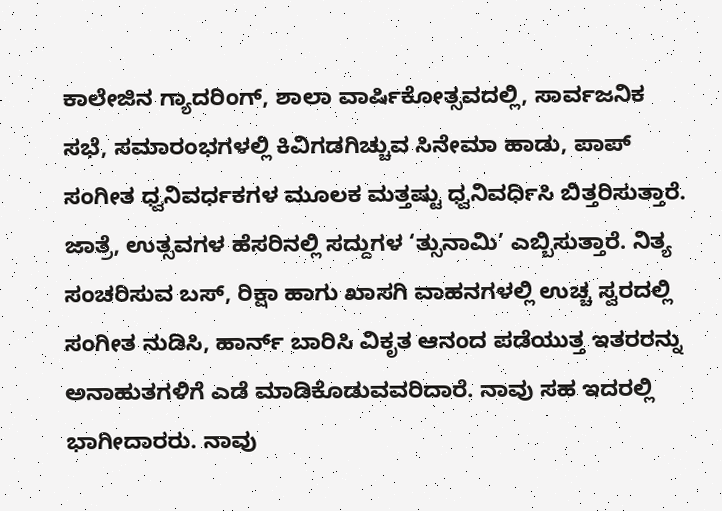ಕಾಲೇಜಿನ ಗ್ಯಾದರಿಂಗ್, ಶಾಲಾ ವಾರ್ಷಿಕೋತ್ಸವದಲ್ಲಿ, ಸಾರ್ವಜನಿಕ ಸಭೆ, ಸಮಾರಂಭಗಳಲ್ಲಿ ಕಿವಿಗಡಗಿಚ್ಚುವ ಸಿನೇಮಾ ಹಾಡು, ಪಾಪ್ ಸಂಗೀತ ಧ್ವನಿವರ್ಧಕಗಳ ಮೂಲಕ ಮತ್ತಷ್ಟು ಧ್ವನಿವರ್ಧಿಸಿ ಬಿತ್ತರಿಸುತ್ತಾರೆ. ಜಾತ್ರೆ, ಉತ್ಸವಗಳ ಹೆಸರಿನಲ್ಲಿ ಸದ್ದುಗಳ ‘ತ್ಸುನಾಮಿ’ ಎಬ್ಬಿಸುತ್ತಾರೆ. ನಿತ್ಯ ಸಂಚರಿಸುವ ಬಸ್, ರಿಕ್ಷಾ ಹಾಗು ಖಾಸಗಿ ವಾಹನಗಳಲ್ಲಿ ಉಚ್ಚ ಸ್ವರದಲ್ಲಿ ಸಂಗೀತ ನುಡಿಸಿ, ಹಾರ್ನ್ ಬಾರಿಸಿ ವಿಕೃತ ಆನಂದ ಪಡೆಯುತ್ತ ಇತರರನ್ನು ಅನಾಹುತಗಳಿಗೆ ಎಡೆ ಮಾಡಿಕೊಡುವವರಿದಾರೆ. ನಾವು ಸಹ ಇದರಲ್ಲಿ ಭಾಗೀದಾರರು. ನಾವು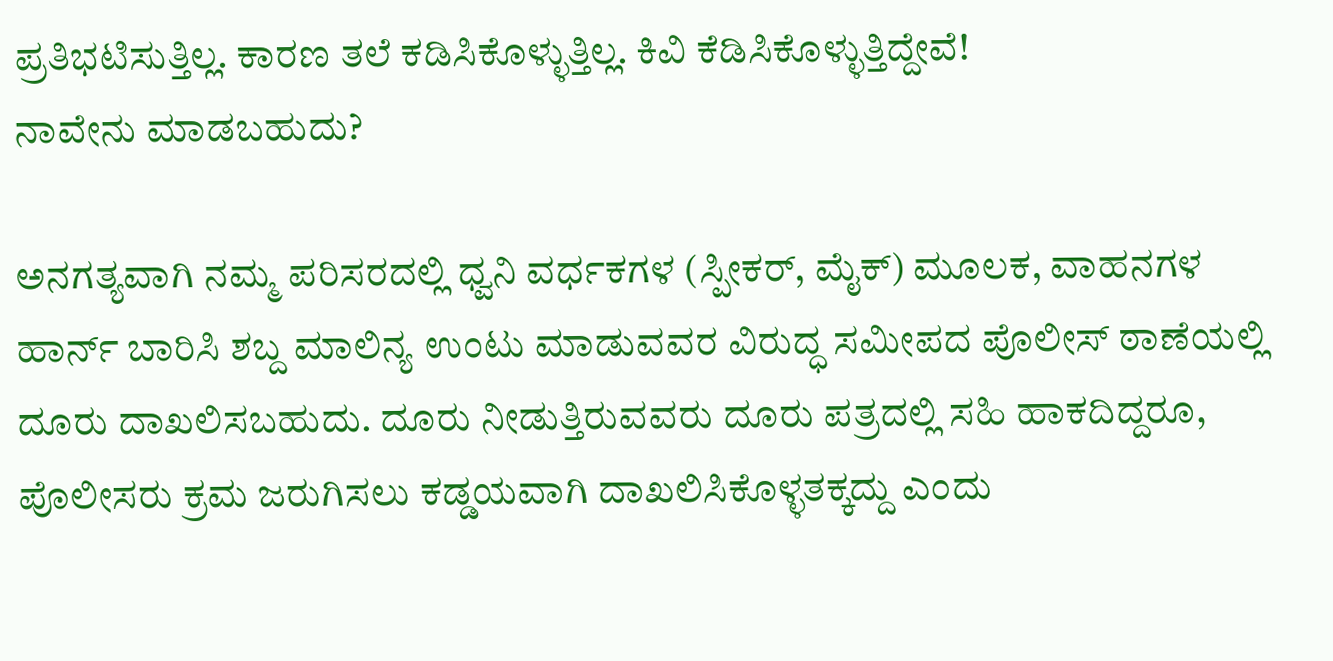ಪ್ರತಿಭಟಿಸುತ್ತಿಲ್ಲ. ಕಾರಣ ತಲೆ ಕಡಿಸಿಕೊಳ್ಳುತ್ತಿಲ್ಲ. ಕಿವಿ ಕೆಡಿಸಿಕೊಳ್ಳುತ್ತಿದ್ದೇವೆ!
ನಾವೇನು ಮಾಡಬಹುದು?

ಅನಗತ್ಯವಾಗಿ ನಮ್ಮ ಪರಿಸರದಲ್ಲಿ ಧ್ವನಿ ವರ್ಧಕಗಳ (ಸ್ಪೀಕರ್, ಮೈಕ್) ಮೂಲಕ, ವಾಹನಗಳ ಹಾರ್ನ್ ಬಾರಿಸಿ ಶಬ್ದ ಮಾಲಿನ್ಯ ಉಂಟು ಮಾಡುವವರ ವಿರುದ್ಧ ಸಮೀಪದ ಪೊಲೀಸ್ ಠಾಣೆಯಲ್ಲಿ ದೂರು ದಾಖಲಿಸಬಹುದು. ದೂರು ನೀಡುತ್ತಿರುವವರು ದೂರು ಪತ್ರದಲ್ಲಿ ಸಹಿ ಹಾಕದಿದ್ದರೂ, ಪೊಲೀಸರು ಕ್ರಮ ಜರುಗಿಸಲು ಕಡ್ಡಯವಾಗಿ ದಾಖಲಿಸಿಕೊಳ್ಳತಕ್ಕದ್ದು ಎಂದು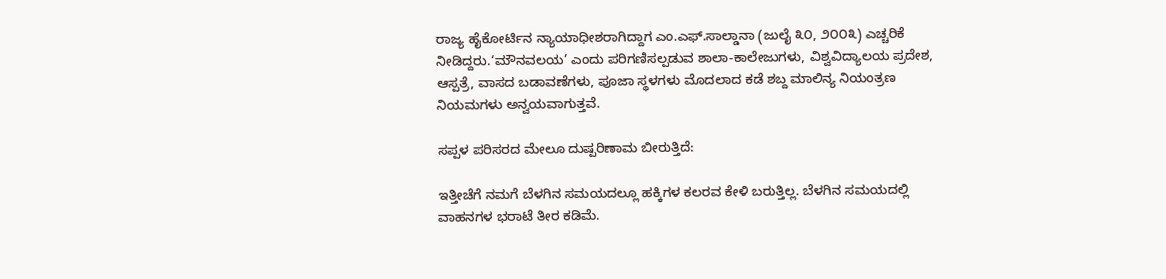ರಾಜ್ಯ ಹೈಕೋರ್ಟಿನ ನ್ಯಾಯಾಧೀಶರಾಗಿದ್ದಾಗ ಎಂ.ಎಫ್.ಸಾಲ್ಡಾನಾ (ಜುಲೈ ೩೦, ೨೦೦೩) ಎಚ್ಚರಿಕೆ ನೀಡಿದ್ದರು.‘ಮೌನವಲಯ’ ಎಂದು ಪರಿಗಣಿಸಲ್ಪಡುವ ಶಾಲಾ-ಕಾಲೇಜುಗಳು, ವಿಶ್ವವಿದ್ಯಾಲಯ ಪ್ರದೇಶ, ಆಸ್ಪತ್ರೆ, ವಾಸದ ಬಡಾವಣೆಗಳು, ಪೂಜಾ ಸ್ಥಳಗಳು ಮೊದಲಾದ ಕಡೆ ಶಬ್ದ ಮಾಲಿನ್ಯ ನಿಯಂತ್ರಣ ನಿಯಮಗಳು ಅನ್ವಯವಾಗುತ್ತವೆ.

ಸಪ್ಪಳ ಪರಿಸರದ ಮೇಲೂ ದುಷ್ಪರಿಣಾಮ ಬೀರುತ್ತಿದೆ:

ಇತ್ತೀಚೆಗೆ ನಮಗೆ ಬೆಳಗಿನ ಸಮಯದಲ್ಲೂ ಹಕ್ಕಿಗಳ ಕಲರವ ಕೇಳಿ ಬರುತ್ತಿಲ್ಲ. ಬೆಳಗಿನ ಸಮಯದಲ್ಲಿ ವಾಹನಗಳ ಭರಾಟೆ ತೀರ ಕಡಿಮೆ.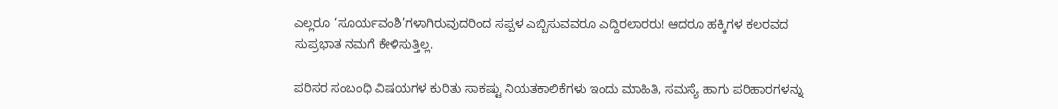ಎಲ್ಲರೂ ‘ಸೂರ್ಯವಂಶಿ’ಗಳಾಗಿರುವುದರಿಂದ ಸಪ್ಪಳ ಎಬ್ಬಿಸುವವರೂ ಎದ್ದಿರಲಾರರು! ಆದರೂ ಹಕ್ಕಿಗಳ ಕಲರವದ ಸುಪ್ರಭಾತ ನಮಗೆ ಕೇಳಿಸುತ್ತಿಲ್ಲ.

ಪರಿಸರ ಸಂಬಂಧಿ ವಿಷಯಗಳ ಕುರಿತು ಸಾಕಷ್ಟು ನಿಯತಕಾಲಿಕೆಗಳು ಇಂದು ಮಾಹಿತಿ, ಸಮಸ್ಯೆ ಹಾಗು ಪರಿಹಾರಗಳನ್ನು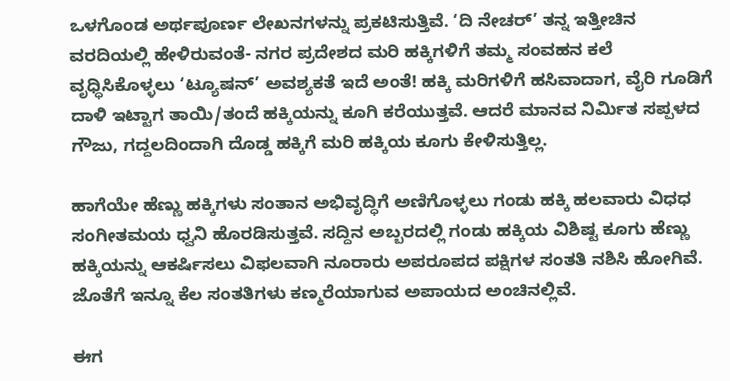ಒಳಗೊಂಡ ಅರ್ಥಪೂರ್ಣ ಲೇಖನಗಳನ್ನು ಪ್ರಕಟಿಸುತ್ತಿವೆ. ‘ದಿ ನೇಚರ್’ ತನ್ನ ಇತ್ತೀಚಿನ ವರದಿಯಲ್ಲಿ ಹೇಳಿರುವಂತೆ- ನಗರ ಪ್ರದೇಶದ ಮರಿ ಹಕ್ಕಿಗಳಿಗೆ ತಮ್ಮ ಸಂವಹನ ಕಲೆ ವೃಧ್ಧಿಸಿಕೊಳ್ಳಲು ‘ಟ್ಯೂಷನ್’ ಅವಶ್ಯಕತೆ ಇದೆ ಅಂತೆ! ಹಕ್ಕಿ ಮರಿಗಳಿಗೆ ಹಸಿವಾದಾಗ, ವೈರಿ ಗೂಡಿಗೆ ದಾಳಿ ಇಟ್ಟಾಗ ತಾಯಿ/ತಂದೆ ಹಕ್ಕಿಯನ್ನು ಕೂಗಿ ಕರೆಯುತ್ತವೆ. ಆದರೆ ಮಾನವ ನಿರ್ಮಿತ ಸಪ್ಪಳದ ಗೌಜು, ಗದ್ದಲದಿಂದಾಗಿ ದೊಡ್ಡ ಹಕ್ಕಿಗೆ ಮರಿ ಹಕ್ಕಿಯ ಕೂಗು ಕೇಳಿಸುತ್ತಿಲ್ಲ.

ಹಾಗೆಯೇ ಹೆಣ್ಣು ಹಕ್ಕಿಗಳು ಸಂತಾನ ಅಭಿವೃದ್ಧಿಗೆ ಅಣಿಗೊಳ್ಳಲು ಗಂಡು ಹಕ್ಕಿ ಹಲವಾರು ವಿಧಧ ಸಂಗೀತಮಯ ಧ್ವನಿ ಹೊರಡಿಸುತ್ತವೆ. ಸದ್ದಿನ ಅಬ್ಬರದಲ್ಲಿ ಗಂಡು ಹಕ್ಕಿಯ ವಿಶಿಷ್ಟ ಕೂಗು ಹೆಣ್ಣು ಹಕ್ಕಿಯನ್ನು ಆಕರ್ಷಿಸಲು ವಿಫಲವಾಗಿ ನೂರಾರು ಅಪರೂಪದ ಪಕ್ಷಿಗಳ ಸಂತತಿ ನಶಿಸಿ ಹೋಗಿವೆ. ಜೊತೆಗೆ ಇನ್ನೂ ಕೆಲ ಸಂತತಿಗಳು ಕಣ್ಮರೆಯಾಗುವ ಅಪಾಯದ ಅಂಚಿನಲ್ಲಿವೆ.

ಈಗ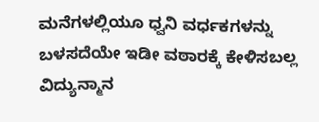ಮನೆಗಳಲ್ಲಿಯೂ ಧ್ವನಿ ವರ್ಧಕಗಳನ್ನು ಬಳಸದೆಯೇ ಇಡೀ ವಠಾರಕ್ಕೆ ಕೇಳಿಸಬಲ್ಲ ವಿದ್ಯುನ್ಮಾನ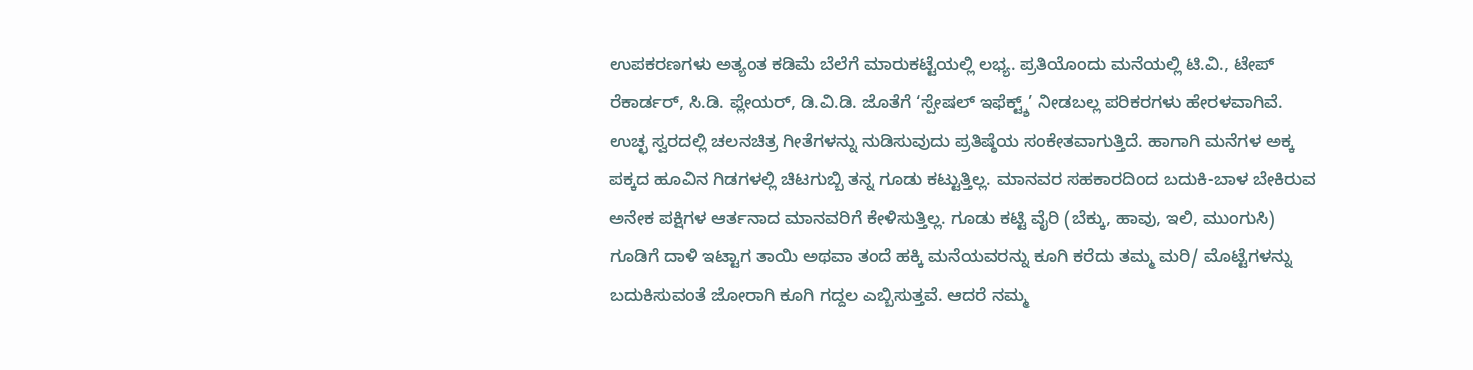ಉಪಕರಣಗಳು ಅತ್ಯಂತ ಕಡಿಮೆ ಬೆಲೆಗೆ ಮಾರುಕಟ್ಟೆಯಲ್ಲಿ ಲಭ್ಯ. ಪ್ರತಿಯೊಂದು ಮನೆಯಲ್ಲಿ ಟಿ.ವಿ., ಟೇಪ್ ರೆಕಾರ್ಡರ್, ಸಿ.ಡಿ. ಪ್ಲೇಯರ್, ಡಿ.ವಿ.ಡಿ. ಜೊತೆಗೆ ‘ಸ್ಪೇಷಲ್ ಇಫೆಕ್ಟ್ಶ್’ ನೀಡಬಲ್ಲ ಪರಿಕರಗಳು ಹೇರಳವಾಗಿವೆ. ಉಚ್ಛ ಸ್ವರದಲ್ಲಿ ಚಲನಚಿತ್ರ ಗೀತೆಗಳನ್ನು ನುಡಿಸುವುದು ಪ್ರತಿಷ್ಠೆಯ ಸಂಕೇತವಾಗುತ್ತಿದೆ. ಹಾಗಾಗಿ ಮನೆಗಳ ಅಕ್ಕ ಪಕ್ಕದ ಹೂವಿನ ಗಿಡಗಳಲ್ಲಿ ಚಿಟಗುಬ್ಬಿ ತನ್ನ ಗೂಡು ಕಟ್ಟುತ್ತಿಲ್ಲ. ಮಾನವರ ಸಹಕಾರದಿಂದ ಬದುಕಿ-ಬಾಳ ಬೇಕಿರುವ ಅನೇಕ ಪಕ್ಷಿಗಳ ಆರ್ತನಾದ ಮಾನವರಿಗೆ ಕೇಳಿಸುತ್ತಿಲ್ಲ. ಗೂಡು ಕಟ್ಟಿ ವೈರಿ (ಬೆಕ್ಕು, ಹಾವು, ಇಲಿ, ಮುಂಗುಸಿ) ಗೂಡಿಗೆ ದಾಳಿ ಇಟ್ಟಾಗ ತಾಯಿ ಅಥವಾ ತಂದೆ ಹಕ್ಕಿ ಮನೆಯವರನ್ನು ಕೂಗಿ ಕರೆದು ತಮ್ಮ ಮರಿ/ ಮೊಟ್ಟೆಗಳನ್ನು ಬದುಕಿಸುವಂತೆ ಜೋರಾಗಿ ಕೂಗಿ ಗದ್ದಲ ಎಬ್ಬಿಸುತ್ತವೆ. ಆದರೆ ನಮ್ಮ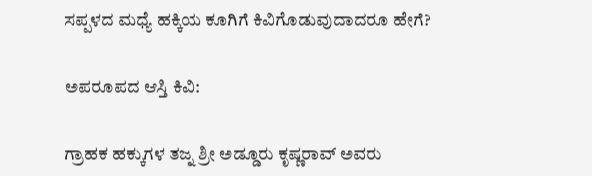ಸಪ್ಪಳದ ಮಧ್ಯೆ ಹಕ್ಕಿಯ ಕೂಗಿಗೆ ಕಿವಿಗೊಡುವುದಾದರೂ ಹೇಗೆ?

ಅಪರೂಪದ ಆಸ್ತಿ ಕಿವಿ:

ಗ್ರಾಹಕ ಹಕ್ಕುಗಳ ತಜ್ನ ಶ್ರೀ ಅಡ್ಡೂರು ಕೃಷ್ಣರಾವ್ ಅವರು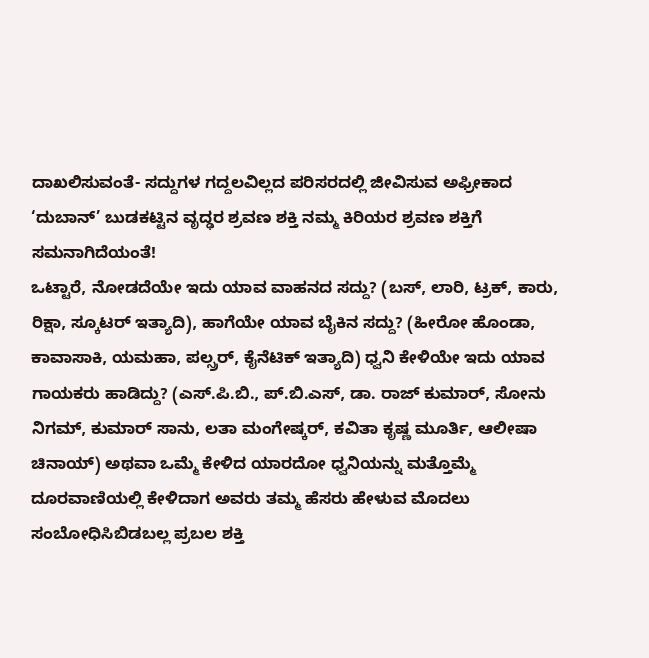ದಾಖಲಿಸುವಂತೆ- ಸದ್ದುಗಳ ಗದ್ದಲವಿಲ್ಲದ ಪರಿಸರದಲ್ಲಿ ಜೀವಿಸುವ ಅಫ್ರೀಕಾದ ‘ದುಬಾನ್’ ಬುಡಕಟ್ಟಿನ ವೃದ್ಢರ ಶ್ರವಣ ಶಕ್ತಿ ನಮ್ಮ ಕಿರಿಯರ ಶ್ರವಣ ಶಕ್ತಿಗೆ ಸಮನಾಗಿದೆಯಂತೆ!
ಒಟ್ಟಾರೆ, ನೋಡದೆಯೇ ಇದು ಯಾವ ವಾಹನದ ಸದ್ದು? (ಬಸ್, ಲಾರಿ, ಟ್ರಕ್, ಕಾರು, ರಿಕ್ಷಾ, ಸ್ಕೂಟರ್ ಇತ್ಯಾದಿ), ಹಾಗೆಯೇ ಯಾವ ಬೈಕಿನ ಸದ್ದು? (ಹೀರೋ ಹೊಂಡಾ, ಕಾವಾಸಾಕಿ, ಯಮಹಾ, ಪಲ್ಸ್ರರ್, ಕೈನೆಟಿಕ್ ಇತ್ಯಾದಿ) ಧ್ವನಿ ಕೇಳಿಯೇ ಇದು ಯಾವ ಗಾಯಕರು ಹಾಡಿದ್ದು? (ಎಸ್.ಪಿ.ಬಿ., ಪ್.ಬಿ.ಎಸ್, ಡಾ. ರಾಜ್ ಕುಮಾರ್, ಸೋನು ನಿಗಮ್, ಕುಮಾರ್ ಸಾನು, ಲತಾ ಮಂಗೇಷ್ಕರ್, ಕವಿತಾ ಕೃಷ್ಣ ಮೂರ್ತಿ, ಆಲೀಷಾ ಚಿನಾಯ್) ಅಥವಾ ಒಮ್ಮೆ ಕೇಳಿದ ಯಾರದೋ ಧ್ವನಿಯನ್ನು ಮತ್ತೊಮ್ಮೆ ದೂರವಾಣಿಯಲ್ಲಿ ಕೇಳಿದಾಗ ಅವರು ತಮ್ಮ ಹೆಸರು ಹೇಳುವ ಮೊದಲು ಸಂಬೋಧಿಸಿಬಿಡಬಲ್ಲ ಪ್ರಬಲ ಶಕ್ತಿ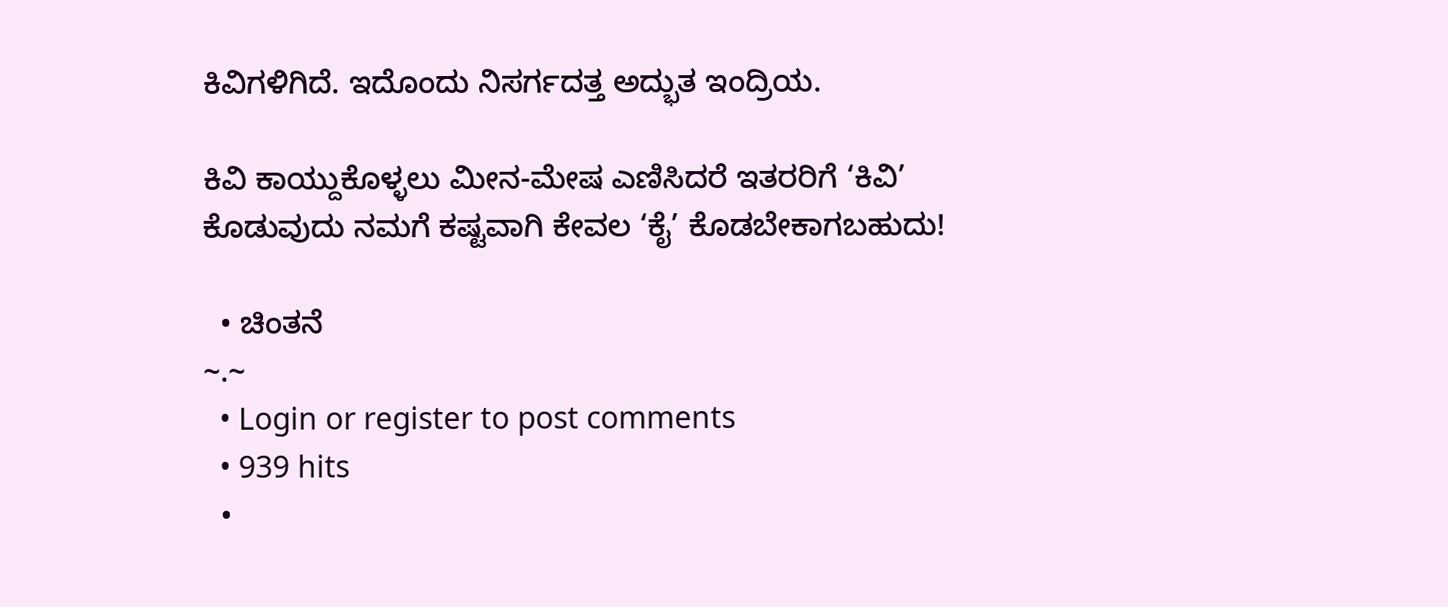ಕಿವಿಗಳಿಗಿದೆ. ಇದೊಂದು ನಿಸರ್ಗದತ್ತ ಅದ್ಭುತ ಇಂದ್ರಿಯ.

ಕಿವಿ ಕಾಯ್ದುಕೊಳ್ಳಲು ಮೀನ-ಮೇಷ ಎಣಿಸಿದರೆ ಇತರರಿಗೆ ‘ಕಿವಿ’ ಕೊಡುವುದು ನಮಗೆ ಕಷ್ಟವಾಗಿ ಕೇವಲ ‘ಕೈ’ ಕೊಡಬೇಕಾಗಬಹುದು!

  • ಚಿಂತನೆ
~.~
  • Login or register to post comments
  • 939 hits
  •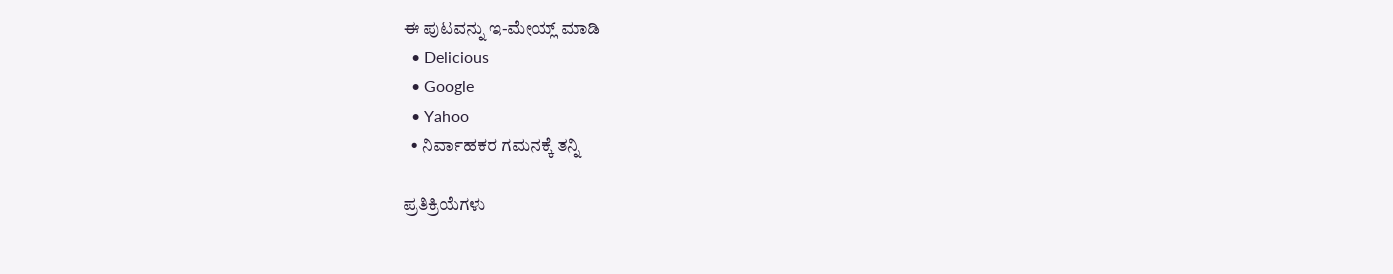ಈ ಪುಟವನ್ನು ಇ-ಮೇಯ್ಲ್ ಮಾಡಿ
  • Delicious
  • Google
  • Yahoo
  • ನಿರ್ವಾಹಕರ ಗಮನಕ್ಕೆ ತನ್ನಿ

ಪ್ರತಿಕ್ರಿಯೆಗಳು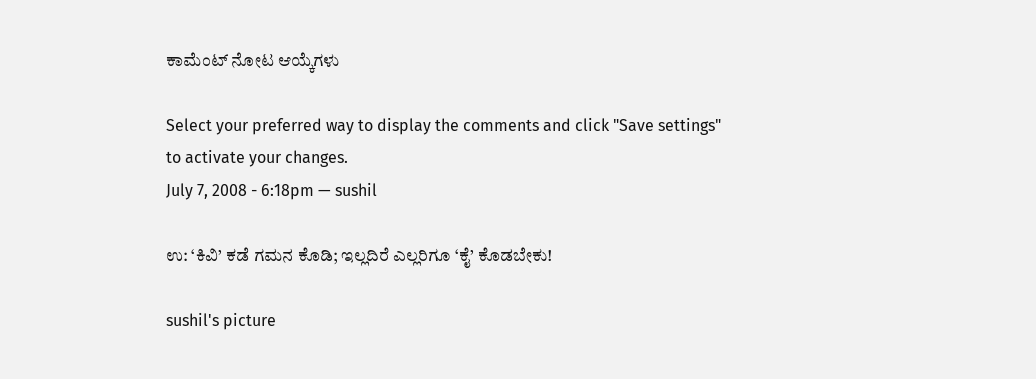ಕಾಮೆಂಟ್ ನೋಟ ಆಯ್ಕೆಗಳು

Select your preferred way to display the comments and click "Save settings" to activate your changes.
July 7, 2008 - 6:18pm — sushil

ಉ: ‘ಕಿವಿ’ ಕಡೆ ಗಮನ ಕೊಡಿ; ಇಲ್ಲದಿರೆ ಎಲ್ಲರಿಗೂ ‘ಕೈ’ ಕೊಡಬೇಕು!

sushil's picture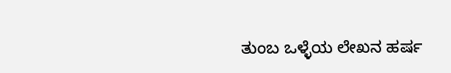ತುಂಬ ಒಳ್ಳೆಯ ಲೇಖನ ಹರ್ಷ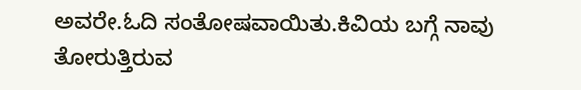ಅವರೇ.ಓದಿ ಸಂತೋಷವಾಯಿತು.ಕಿವಿಯ ಬಗ್ಗೆ ನಾವು ತೋರುತ್ತಿರುವ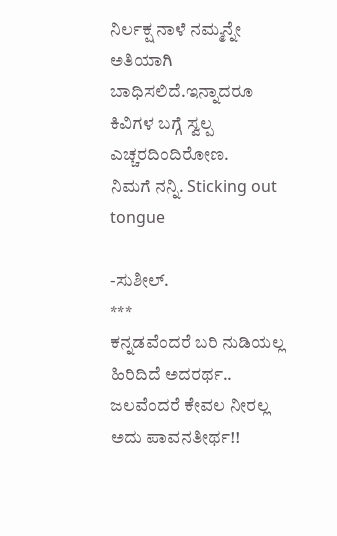ನಿರ್ಲಕ್ಷ ನಾಳೆ ನಮ್ಮನ್ನೇ ಅತಿಯಾಗಿ ಬಾಧಿಸಲಿದೆ.ಇನ್ನಾದರೂ ಕಿವಿಗಳ ಬಗ್ಗೆ ಸ್ವಲ್ಪ ಎಚ್ಚರದಿಂದಿರೋಣ.
ನಿಮಗೆ ನನ್ನಿ. Sticking out tongue

-ಸುಶೀಲ್.
***
ಕನ್ನಡವೆಂದರೆ ಬರಿ ನುಡಿಯಲ್ಲ ಹಿರಿದಿದೆ ಅದರರ್ಥ..
ಜಲವೆಂದರೆ ಕೇವಲ ನೀರಲ್ಲ ಅದು ಪಾವನತೀರ್ಥ!!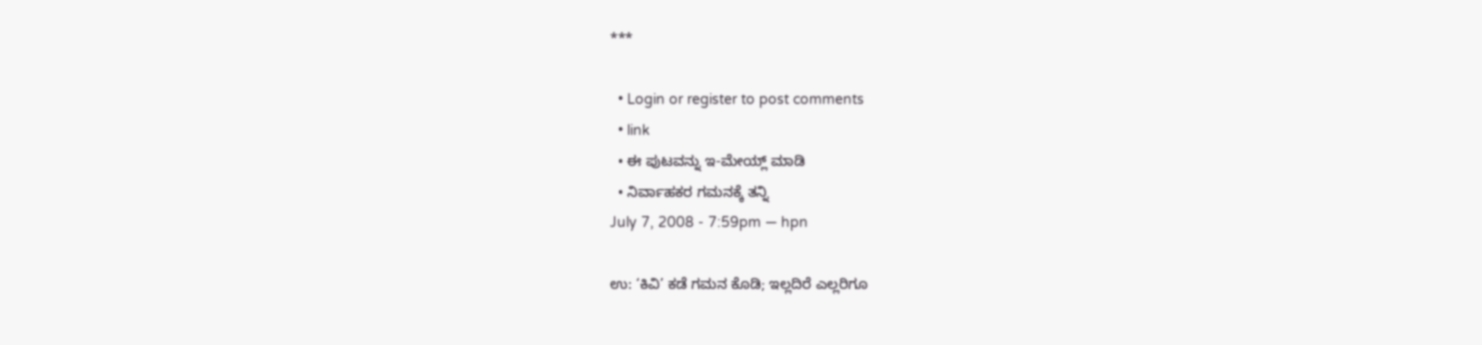***

  • Login or register to post comments
  • link
  • ಈ ಪುಟವನ್ನು ಇ-ಮೇಯ್ಲ್ ಮಾಡಿ
  • ನಿರ್ವಾಹಕರ ಗಮನಕ್ಕೆ ತನ್ನಿ
July 7, 2008 - 7:59pm — hpn

ಉ: ‘ಕಿವಿ’ ಕಡೆ ಗಮನ ಕೊಡಿ; ಇಲ್ಲದಿರೆ ಎಲ್ಲರಿಗೂ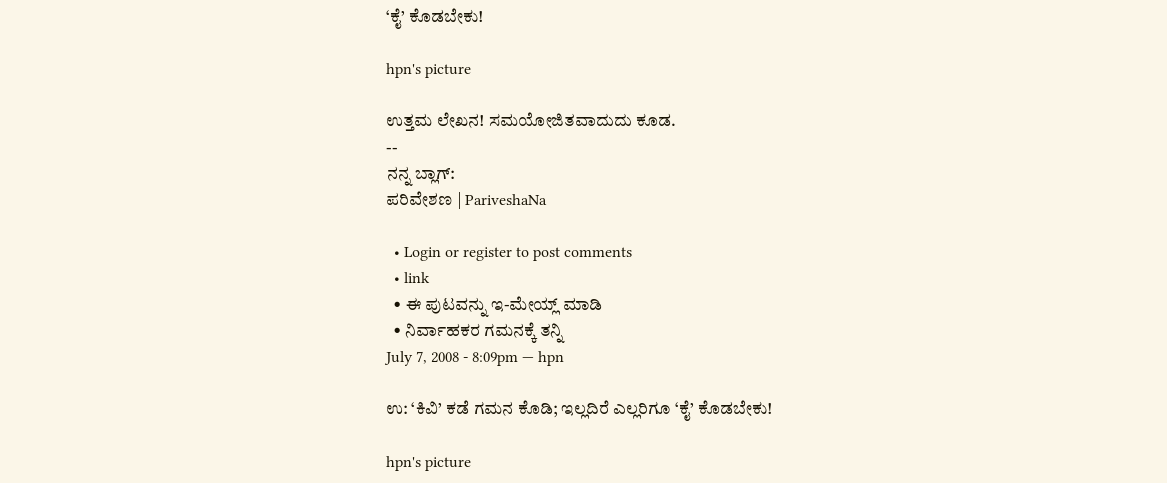‘ಕೈ’ ಕೊಡಬೇಕು!

hpn's picture

ಉತ್ತಮ ಲೇಖನ! ಸಮಯೋಜಿತವಾದುದು ಕೂಡ.
--
ನನ್ನ ಬ್ಲಾಗ್:
ಪರಿವೇಶಣ | PariveshaNa

  • Login or register to post comments
  • link
  • ಈ ಪುಟವನ್ನು ಇ-ಮೇಯ್ಲ್ ಮಾಡಿ
  • ನಿರ್ವಾಹಕರ ಗಮನಕ್ಕೆ ತನ್ನಿ
July 7, 2008 - 8:09pm — hpn

ಉ: ‘ಕಿವಿ’ ಕಡೆ ಗಮನ ಕೊಡಿ; ಇಲ್ಲದಿರೆ ಎಲ್ಲರಿಗೂ ‘ಕೈ’ ಕೊಡಬೇಕು!

hpn's picture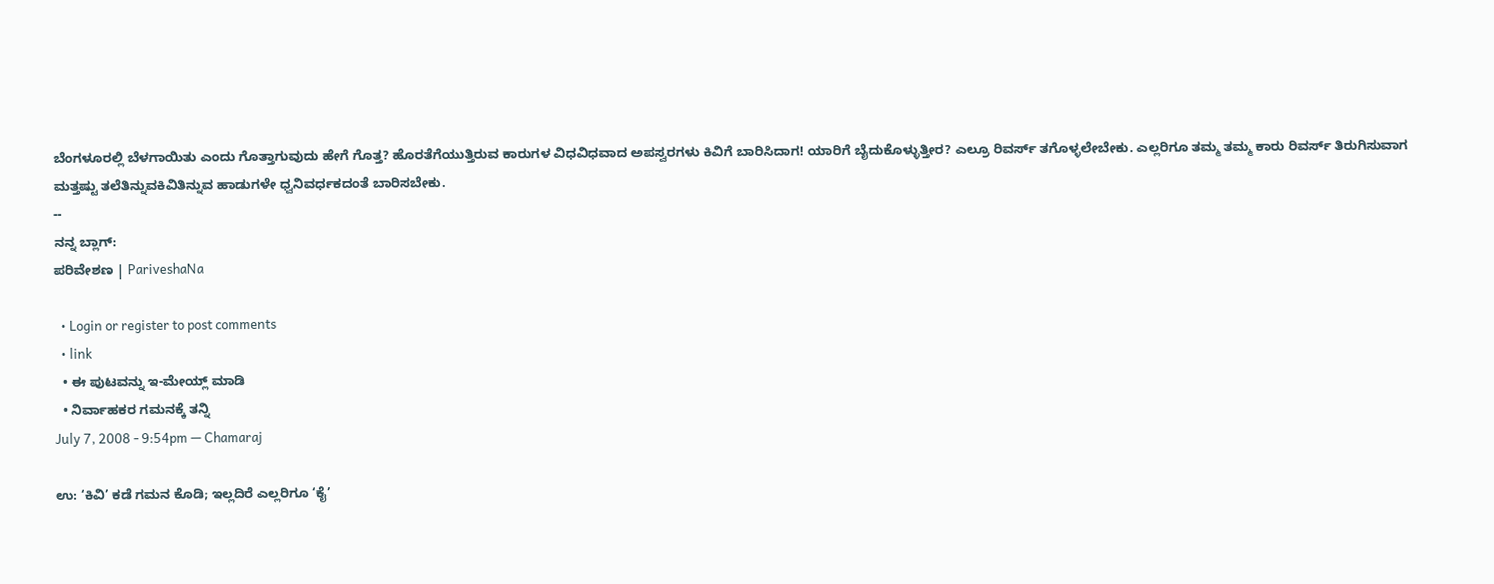ಬೆಂಗಳೂರಲ್ಲಿ ಬೆಳಗಾಯಿತು ಎಂದು ಗೊತ್ತಾಗುವುದು ಹೇಗೆ ಗೊತ್ತ? ಹೊರತೆಗೆಯುತ್ತಿರುವ ಕಾರುಗಳ ವಿಧವಿಧವಾದ ಅಪಸ್ವರಗಳು ಕಿವಿಗೆ ಬಾರಿಸಿದಾಗ! ಯಾರಿಗೆ ಬೈದುಕೊಳ್ಳುತ್ತೀರ? ಎಲ್ರೂ ರಿವರ್ಸ್ ತಗೊಳ್ಳಲೇಬೇಕು. ಎಲ್ಲರಿಗೂ ತಮ್ಮ ತಮ್ಮ ಕಾರು ರಿವರ್ಸ್ ತಿರುಗಿಸುವಾಗ ಮತ್ತಷ್ಟು ತಲೆತಿನ್ನುವಕಿವಿತಿನ್ನುವ ಹಾಡುಗಳೇ ಧ್ವನಿವರ್ಧಕದಂತೆ ಬಾರಿಸಬೇಕು.
--
ನನ್ನ ಬ್ಲಾಗ್:
ಪರಿವೇಶಣ | PariveshaNa

  • Login or register to post comments
  • link
  • ಈ ಪುಟವನ್ನು ಇ-ಮೇಯ್ಲ್ ಮಾಡಿ
  • ನಿರ್ವಾಹಕರ ಗಮನಕ್ಕೆ ತನ್ನಿ
July 7, 2008 - 9:54pm — Chamaraj

ಉ: ‘ಕಿವಿ’ ಕಡೆ ಗಮನ ಕೊಡಿ; ಇಲ್ಲದಿರೆ ಎಲ್ಲರಿಗೂ ‘ಕೈ’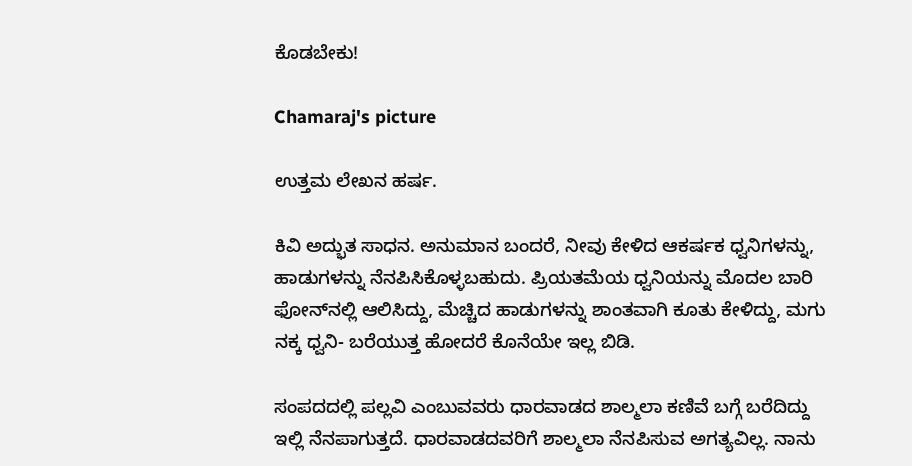ಕೊಡಬೇಕು!

Chamaraj's picture

ಉತ್ತಮ ಲೇಖನ ಹರ್ಷ.

ಕಿವಿ ಅದ್ಭುತ ಸಾಧನ. ಅನುಮಾನ ಬಂದರೆ, ನೀವು ಕೇಳಿದ ಆಕರ್ಷಕ ಧ್ವನಿಗಳನ್ನು, ಹಾಡುಗಳನ್ನು ನೆನಪಿಸಿಕೊಳ್ಳಬಹುದು. ಪ್ರಿಯತಮೆಯ ಧ್ವನಿಯನ್ನು ಮೊದಲ ಬಾರಿ ಫೋನ್‌ನಲ್ಲಿ ಆಲಿಸಿದ್ದು, ಮೆಚ್ಚಿದ ಹಾಡುಗಳನ್ನು ಶಾಂತವಾಗಿ ಕೂತು ಕೇಳಿದ್ದು, ಮಗು ನಕ್ಕ ಧ್ವನಿ- ಬರೆಯುತ್ತ ಹೋದರೆ ಕೊನೆಯೇ ಇಲ್ಲ ಬಿಡಿ.

ಸಂಪದದಲ್ಲಿ ಪಲ್ಲವಿ ಎಂಬುವವರು ಧಾರವಾಡದ ಶಾಲ್ಮಲಾ ಕಣಿವೆ ಬಗ್ಗೆ ಬರೆದಿದ್ದು ಇಲ್ಲಿ ನೆನಪಾಗುತ್ತದೆ. ಧಾರವಾಡದವರಿಗೆ ಶಾಲ್ಮಲಾ ನೆನಪಿಸುವ ಅಗತ್ಯವಿಲ್ಲ. ನಾನು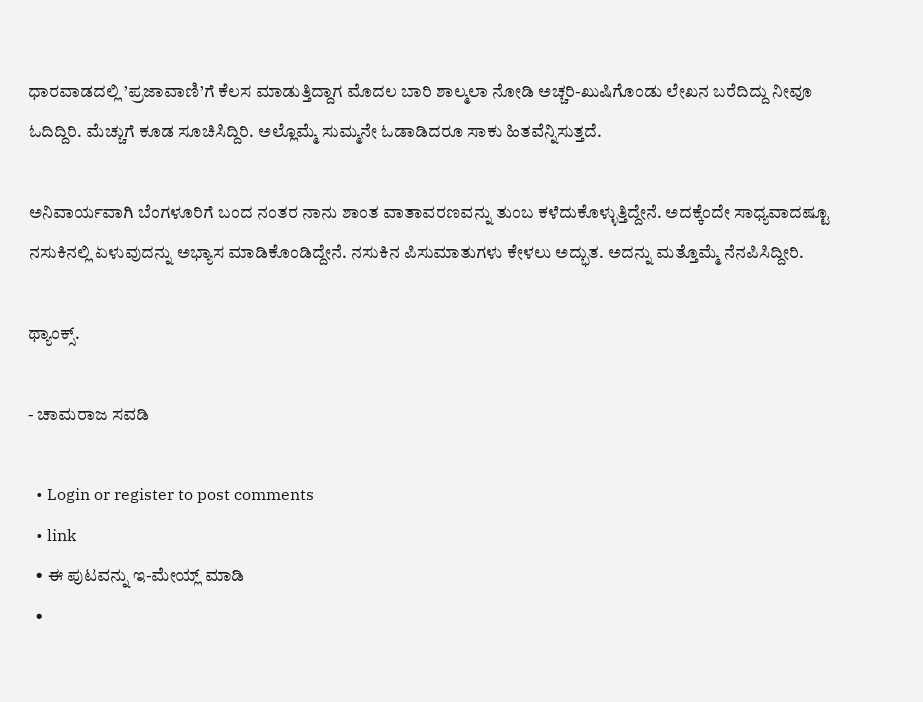ಧಾರವಾಡದಲ್ಲಿ ’ಪ್ರಜಾವಾಣಿ’ಗೆ ಕೆಲಸ ಮಾಡುತ್ತಿದ್ದಾಗ ಮೊದಲ ಬಾರಿ ಶಾಲ್ಮಲಾ ನೋಡಿ ಅಚ್ಚರಿ-ಖುಷಿಗೊಂಡು ಲೇಖನ ಬರೆದಿದ್ದು ನೀವೂ ಓದಿದ್ದಿರಿ. ಮೆಚ್ಚುಗೆ ಕೂಡ ಸೂಚಿಸಿದ್ದಿರಿ. ಅಲ್ಲೊಮ್ಮೆ ಸುಮ್ಮನೇ ಓಡಾಡಿದರೂ ಸಾಕು ಹಿತವೆನ್ನಿಸುತ್ತದೆ.

ಅನಿವಾರ್ಯವಾಗಿ ಬೆಂಗಳೂರಿಗೆ ಬಂದ ನಂತರ ನಾನು ಶಾಂತ ವಾತಾವರಣವನ್ನು ತುಂಬ ಕಳೆದುಕೊಳ್ಳುತ್ತಿದ್ದೇನೆ. ಅದಕ್ಕೆಂದೇ ಸಾಧ್ಯವಾದಷ್ಟೂ ನಸುಕಿನಲ್ಲಿ ಏಳುವುದನ್ನು ಅಭ್ಯಾಸ ಮಾಡಿಕೊಂಡಿದ್ದೇನೆ. ನಸುಕಿನ ಪಿಸುಮಾತುಗಳು ಕೇಳಲು ಅದ್ಭುತ. ಅದನ್ನು ಮತ್ತೊಮ್ಮೆ ನೆನಪಿಸಿದ್ದೀರಿ.

ಥ್ಯಾಂಕ್ಸ್‌.

- ಚಾಮರಾಜ ಸವಡಿ

  • Login or register to post comments
  • link
  • ಈ ಪುಟವನ್ನು ಇ-ಮೇಯ್ಲ್ ಮಾಡಿ
  •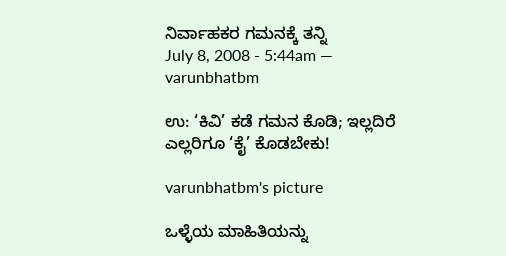ನಿರ್ವಾಹಕರ ಗಮನಕ್ಕೆ ತನ್ನಿ
July 8, 2008 - 5:44am — varunbhatbm

ಉ: ‘ಕಿವಿ’ ಕಡೆ ಗಮನ ಕೊಡಿ; ಇಲ್ಲದಿರೆ ಎಲ್ಲರಿಗೂ ‘ಕೈ’ ಕೊಡಬೇಕು!

varunbhatbm's picture

ಒಳ್ಳೆಯ ಮಾಹಿತಿಯನ್ನು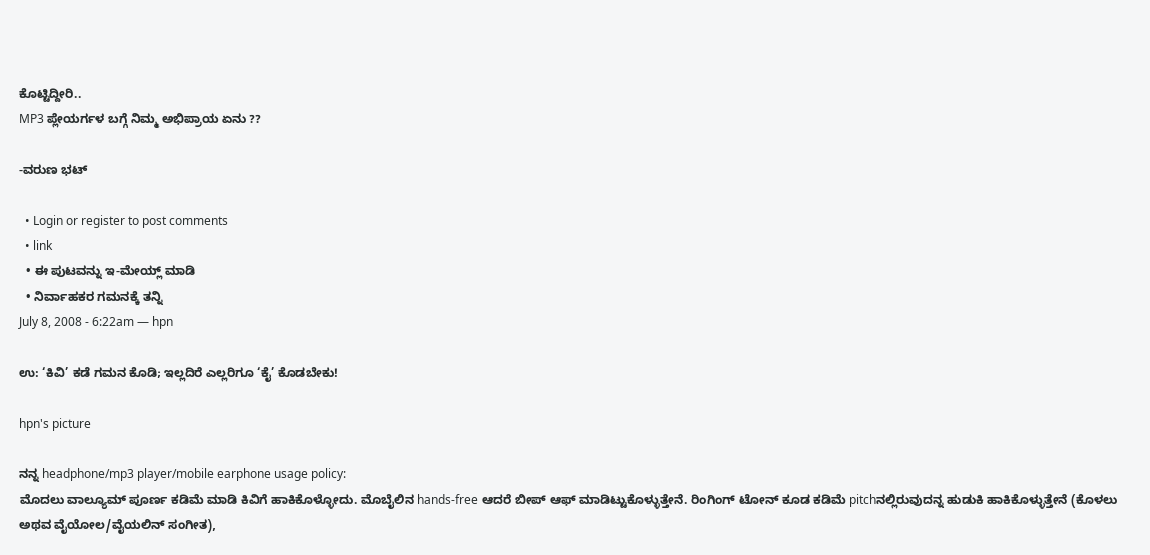ಕೊಟ್ಟಿದ್ದೀರಿ..
MP3 ಪ್ಲೇಯರ್ಗಳ ಬಗ್ಗೆ ನಿಮ್ಮ ಅಭಿಪ್ರಾಯ ಏನು ??

-ವರುಣ ಭಟ್

  • Login or register to post comments
  • link
  • ಈ ಪುಟವನ್ನು ಇ-ಮೇಯ್ಲ್ ಮಾಡಿ
  • ನಿರ್ವಾಹಕರ ಗಮನಕ್ಕೆ ತನ್ನಿ
July 8, 2008 - 6:22am — hpn

ಉ: ‘ಕಿವಿ’ ಕಡೆ ಗಮನ ಕೊಡಿ; ಇಲ್ಲದಿರೆ ಎಲ್ಲರಿಗೂ ‘ಕೈ’ ಕೊಡಬೇಕು!

hpn's picture

ನನ್ನ headphone/mp3 player/mobile earphone usage policy:
ಮೊದಲು ವಾಲ್ಯೂಮ್ ಪೂರ್ಣ ಕಡಿಮೆ ಮಾಡಿ ಕಿವಿಗೆ ಹಾಕಿಕೊಳ್ಳೋದು. ಮೊಬೈಲಿನ hands-free ಆದರೆ ಬೀಪ್ ಆಫ್ ಮಾಡಿಟ್ಟುಕೊಳ್ಳುತ್ತೇನೆ. ರಿಂಗಿಂಗ್ ಟೋನ್ ಕೂಡ ಕಡಿಮೆ pitchನಲ್ಲಿರುವುದನ್ನ ಹುಡುಕಿ ಹಾಕಿಕೊಳ್ಳುತ್ತೇನೆ (ಕೊಳಲು ಅಥವ ವೈಯೋಲ/ವೈಯಲಿನ್ ಸಂಗೀತ),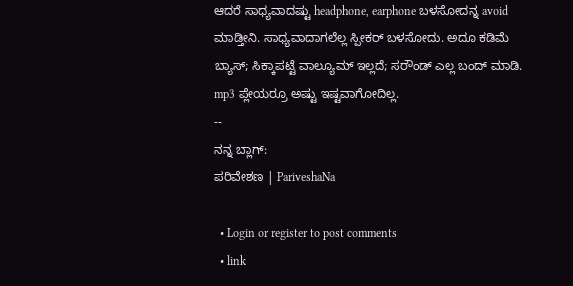ಆದರೆ ಸಾಧ್ಯವಾದಷ್ಟು headphone, earphone ಬಳಸೋದನ್ನ avoid ಮಾಡ್ತೀನಿ. ಸಾಧ್ಯವಾದಾಗಲೆಲ್ಲ ಸ್ಪೀಕರ್ ಬಳಸೋದು. ಅದೂ ಕಡಿಮೆ ಬ್ಯಾಸ್; ಸಿಕ್ಕಾಪಟ್ಟೆ ವಾಲ್ಯೂಮ್ ಇಲ್ಲದೆ; ಸರೌಂಡ್ ಎಲ್ಲ ಬಂದ್ ಮಾಡಿ. mp3 ಪ್ಲೇಯರ್ರೂ ಅಷ್ಟು ಇಷ್ಟವಾಗೋದಿಲ್ಲ.
--
ನನ್ನ ಬ್ಲಾಗ್:
ಪರಿವೇಶಣ | PariveshaNa

  • Login or register to post comments
  • link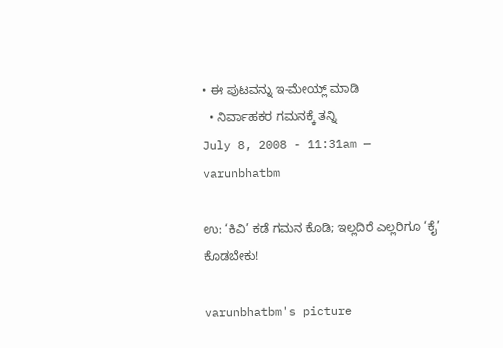• ಈ ಪುಟವನ್ನು ಇ-ಮೇಯ್ಲ್ ಮಾಡಿ
  • ನಿರ್ವಾಹಕರ ಗಮನಕ್ಕೆ ತನ್ನಿ
July 8, 2008 - 11:31am — varunbhatbm

ಉ: ‘ಕಿವಿ’ ಕಡೆ ಗಮನ ಕೊಡಿ; ಇಲ್ಲದಿರೆ ಎಲ್ಲರಿಗೂ ‘ಕೈ’ ಕೊಡಬೇಕು!

varunbhatbm's picture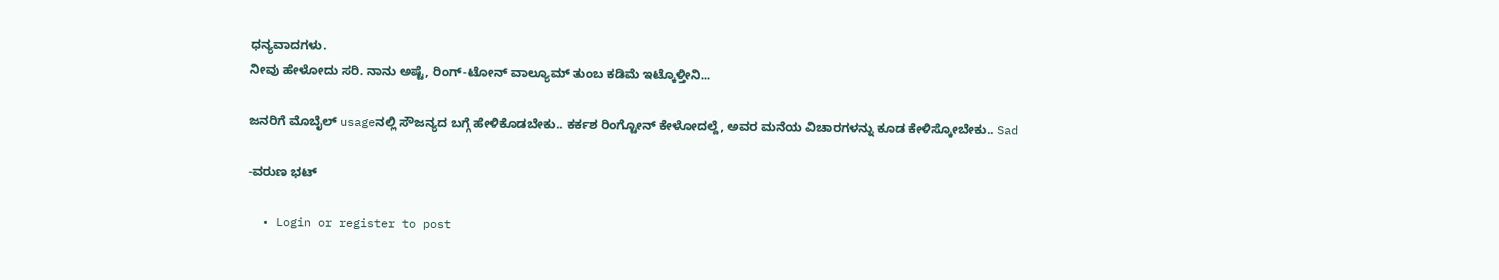ಧನ್ಯವಾದಗಳು.
ನೀವು ಹೇಳೋದು ಸರಿ. ನಾನು ಅಷ್ಟೆ, ರಿಂಗ್-ಟೋನ್ ವಾಲ್ಯೂಮ್ ತುಂಬ ಕಡಿಮೆ ಇಟ್ಕೊಳ್ತೀನಿ...

ಜನರಿಗೆ ಮೊಬೈಲ್ usageನಲ್ಲಿ ಸೌಜನ್ಯದ ಬಗ್ಗೆ ಹೇಳಿಕೊಡಬೇಕು.. ಕರ್ಕಶ ರಿಂಗ್ಟೋನ್ ಕೇಳೋದಲ್ದೆ, ಅವರ ಮನೆಯ ವಿಚಾರಗಳನ್ನು ಕೂಡ ಕೇಳಿಸ್ಕೋಬೇಕು.. Sad

-ವರುಣ ಭಟ್

  • Login or register to post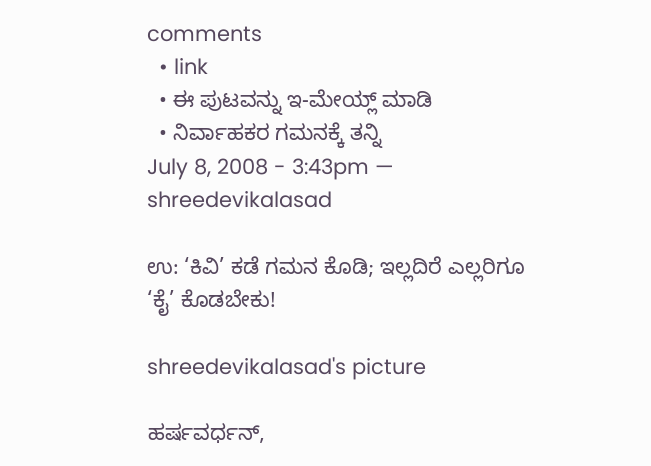comments
  • link
  • ಈ ಪುಟವನ್ನು ಇ-ಮೇಯ್ಲ್ ಮಾಡಿ
  • ನಿರ್ವಾಹಕರ ಗಮನಕ್ಕೆ ತನ್ನಿ
July 8, 2008 - 3:43pm — shreedevikalasad

ಉ: ‘ಕಿವಿ’ ಕಡೆ ಗಮನ ಕೊಡಿ; ಇಲ್ಲದಿರೆ ಎಲ್ಲರಿಗೂ ‘ಕೈ’ ಕೊಡಬೇಕು!

shreedevikalasad's picture

ಹರ್ಷವರ್ಧನ್‌,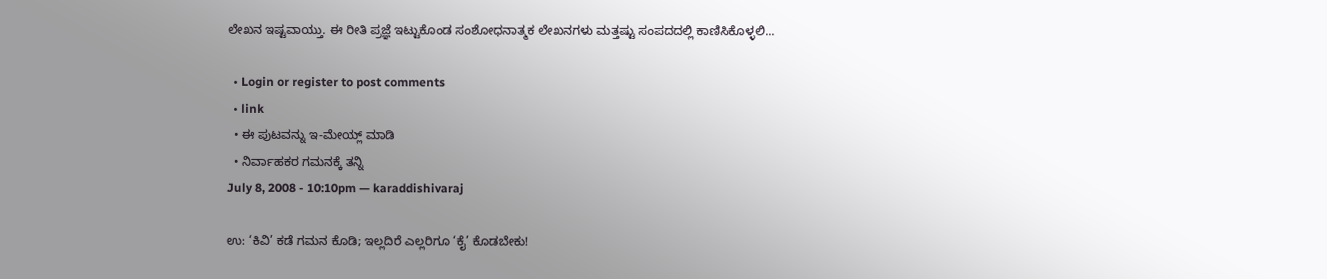ಲೇಖನ ಇಷ್ಟವಾಯ್ತು. ಈ ರೀತಿ ಪ್ರಜ್ಞೆ ಇಟ್ಟುಕೊಂಡ ಸಂಶೋಧನಾತ್ಮಕ ಲೇಖನಗಳು ಮತ್ತಷ್ಟು ಸಂಪದದಲ್ಲಿ ಕಾಣಿಸಿಕೊಳ್ಳಲಿ...

  • Login or register to post comments
  • link
  • ಈ ಪುಟವನ್ನು ಇ-ಮೇಯ್ಲ್ ಮಾಡಿ
  • ನಿರ್ವಾಹಕರ ಗಮನಕ್ಕೆ ತನ್ನಿ
July 8, 2008 - 10:10pm — karaddishivaraj

ಉ: ‘ಕಿವಿ’ ಕಡೆ ಗಮನ ಕೊಡಿ; ಇಲ್ಲದಿರೆ ಎಲ್ಲರಿಗೂ ‘ಕೈ’ ಕೊಡಬೇಕು!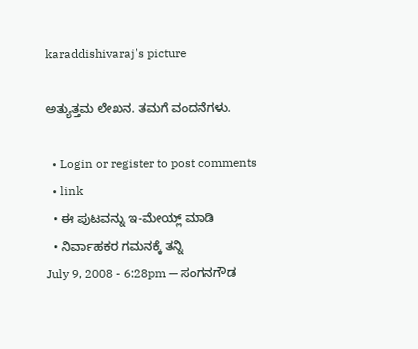karaddishivaraj's picture

ಅತ್ಯುತ್ತಮ ಲೇಖನ. ತಮಗೆ ವಂದನೆಗಳು.

  • Login or register to post comments
  • link
  • ಈ ಪುಟವನ್ನು ಇ-ಮೇಯ್ಲ್ ಮಾಡಿ
  • ನಿರ್ವಾಹಕರ ಗಮನಕ್ಕೆ ತನ್ನಿ
July 9, 2008 - 6:28pm — ಸಂಗನಗೌಡ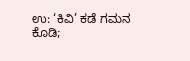ಉ: ‘ಕಿವಿ’ ಕಡೆ ಗಮನ ಕೊಡಿ;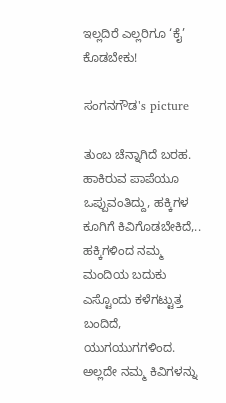ಇಲ್ಲದಿರೆ ಎಲ್ಲರಿಗೂ ‘ಕೈ’ ಕೊಡಬೇಕು!

ಸಂಗನಗೌಡ's picture

ತುಂಬ ಚೆನ್ನಾಗಿದೆ ಬರಹ. ಹಾಕಿರುವ ಪಾಪೆಯೂ ಒಪ್ಪುವಂತಿದ್ದು, ಹಕ್ಕಿಗಳ ಕೂಗಿಗೆ ಕಿವಿಗೊಡಬೇಕಿದೆ,.. ಹಕ್ಕಿಗಳಿಂದ ನಮ್ಮ ಮಂದಿಯ ಬದುಕು ಎಸ್ಟೊಂದು ಕಳೆಗಟ್ಟುತ್ತ ಬಂದಿದೆ, ಯುಗಯುಗಗಳಿಂದ. ಅಲ್ಲದೇ ನಮ್ಮ ಕಿವಿಗಳನ್ನು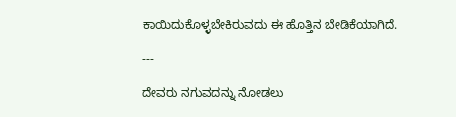ಕಾಯಿದುಕೊಳ್ಳಬೇಕಿರುವದು ಈ ಹೊತ್ತಿನ ಬೇಡಿಕೆಯಾಗಿದೆ.

---

ದೇವರು ನಗುವದನ್ನು ನೋಡಲು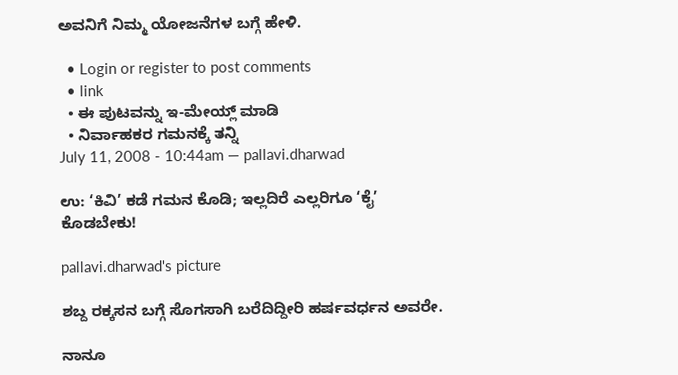ಅವನಿಗೆ ನಿಮ್ಮ ಯೋಜನೆಗಳ ಬಗ್ಗೆ ಹೇಳಿ.

  • Login or register to post comments
  • link
  • ಈ ಪುಟವನ್ನು ಇ-ಮೇಯ್ಲ್ ಮಾಡಿ
  • ನಿರ್ವಾಹಕರ ಗಮನಕ್ಕೆ ತನ್ನಿ
July 11, 2008 - 10:44am — pallavi.dharwad

ಉ: ‘ಕಿವಿ’ ಕಡೆ ಗಮನ ಕೊಡಿ; ಇಲ್ಲದಿರೆ ಎಲ್ಲರಿಗೂ ‘ಕೈ’ ಕೊಡಬೇಕು!

pallavi.dharwad's picture

ಶಬ್ದ ರಕ್ಕಸನ ಬಗ್ಗೆ ಸೊಗಸಾಗಿ ಬರೆದಿದ್ದೀರಿ ಹರ್ಷವರ್ಧನ ಅವರೇ.

ನಾನೂ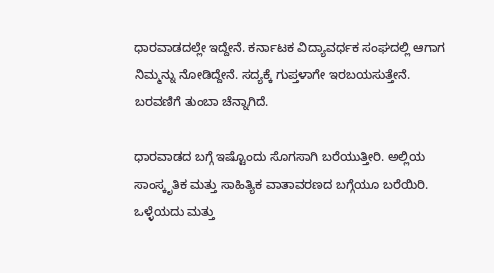ಧಾರವಾಡದಲ್ಲೇ ಇದ್ದೇನೆ. ಕರ್ನಾಟಕ ವಿದ್ಯಾವರ್ಧಕ ಸಂಘದಲ್ಲಿ ಆಗಾಗ ನಿಮ್ಮನ್ನು ನೋಡಿದ್ದೇನೆ. ಸದ್ಯಕ್ಕೆ ಗುಪ್ತಳಾಗೇ ಇರಬಯಸುತ್ತೇನೆ. ಬರವಣಿಗೆ ತುಂಬಾ ಚೆನ್ನಾಗಿದೆ.

ಧಾರವಾಡದ ಬಗ್ಗೆ ಇಷ್ಟೊಂದು ಸೊಗಸಾಗಿ ಬರೆಯುತ್ತೀರಿ. ಅಲ್ಲಿಯ ಸಾಂಸ್ಕೃತಿಕ ಮತ್ತು ಸಾಹಿತ್ಯಿಕ ವಾತಾವರಣದ ಬಗ್ಗೆಯೂ ಬರೆಯಿರಿ. ಒಳ್ಳೆಯದು ಮತ್ತು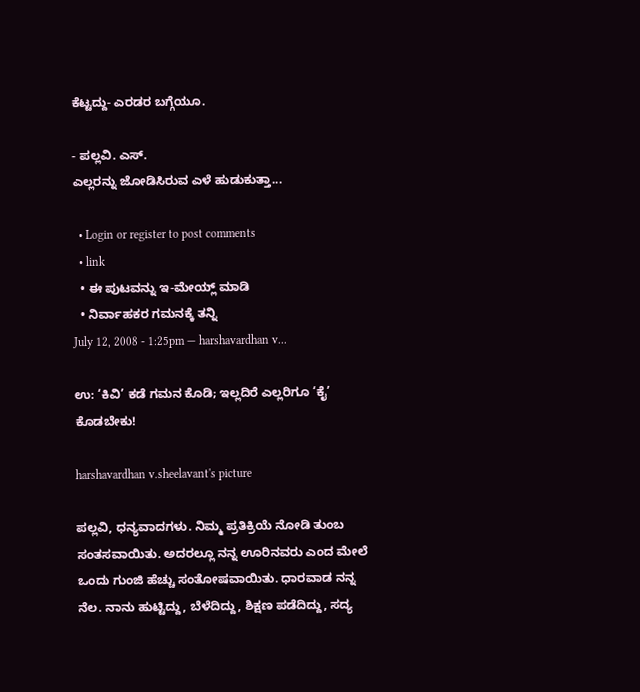ಕೆಟ್ಟದ್ದು- ಎರಡರ ಬಗ್ಗೆಯೂ.

- ಪಲ್ಲವಿ. ಎಸ್‌.
ಎಲ್ಲರನ್ನು ಜೋಡಿಸಿರುವ ಎಳೆ ಹುಡುಕುತ್ತಾ...

  • Login or register to post comments
  • link
  • ಈ ಪುಟವನ್ನು ಇ-ಮೇಯ್ಲ್ ಮಾಡಿ
  • ನಿರ್ವಾಹಕರ ಗಮನಕ್ಕೆ ತನ್ನಿ
July 12, 2008 - 1:25pm — harshavardhan v...

ಉ: ‘ಕಿವಿ’ ಕಡೆ ಗಮನ ಕೊಡಿ; ಇಲ್ಲದಿರೆ ಎಲ್ಲರಿಗೂ ‘ಕೈ’ ಕೊಡಬೇಕು!

harshavardhan v.sheelavant's picture

ಪಲ್ಲವಿ, ಧನ್ಯವಾದಗಳು. ನಿಮ್ಮ ಪ್ರತಿಕ್ರಿಯೆ ನೋಡಿ ತುಂಬ ಸಂತಸವಾಯಿತು. ಅದರಲ್ಲೂ ನನ್ನ ಊರಿನವರು ಎಂದ ಮೇಲೆ ಒಂದು ಗುಂಜಿ ಹೆಚ್ಚು ಸಂತೋಷವಾಯಿತು. ಧಾರವಾಡ ನನ್ನ ನೆಲ. ನಾನು ಹುಟ್ಟಿದ್ದು, ಬೆಳೆದಿದ್ದು, ಶಿಕ್ಷಣ ಪಡೆದಿದ್ದು, ಸದ್ಯ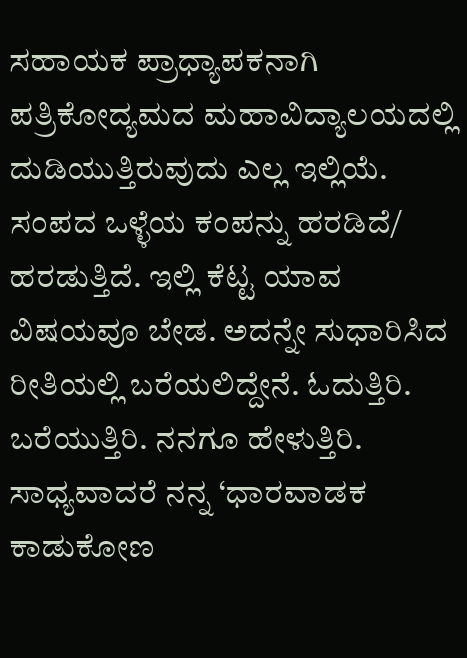ಸಹಾಯಕ ಪ್ರಾಧ್ಯಾಪಕನಾಗಿ ಪತ್ರಿಕೋದ್ಯಮದ ಮಹಾವಿದ್ಯಾಲಯದಲ್ಲಿ ದುಡಿಯುತ್ತಿರುವುದು ಎಲ್ಲ ಇಲ್ಲಿಯೆ. ಸಂಪದ ಒಳ್ಳೆಯ ಕಂಪನ್ನು ಹರಡಿದೆ/ ಹರಡುತ್ತಿದೆ. ಇಲ್ಲಿ ಕೆಟ್ಟ ಯಾವ ವಿಷಯವೂ ಬೇಡ. ಅದನ್ನೇ ಸುಧಾರಿಸಿದ ರೀತಿಯಲ್ಲಿ ಬರೆಯಲಿದ್ದೇನೆ. ಓದುತ್ತಿರಿ. ಬರೆಯುತ್ತಿರಿ. ನನಗೂ ಹೇಳುತ್ತಿರಿ. ಸಾಧ್ಯವಾದರೆ ನನ್ನ ‘ಧಾರವಾಡಕ ಕಾಡುಕೋಣ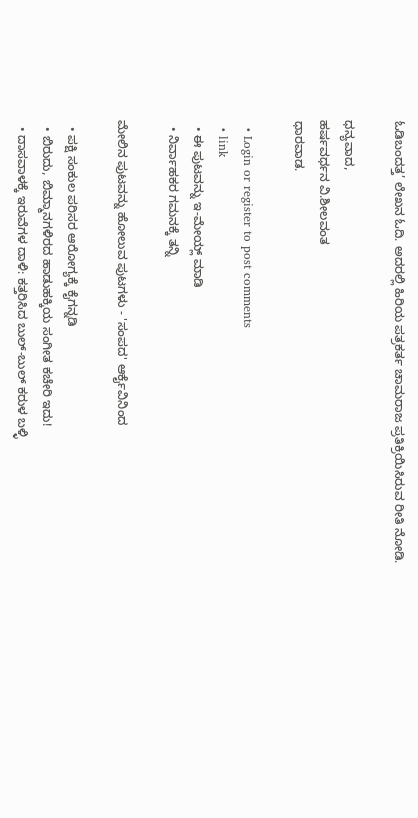ಓಡಿಬಂದತ್ತ’ ಲೇಖನ ಓದಿ. ಅದರಲ್ಲಿ ಹಿರಿಯ ಪತ್ರಕರ್ತ ಚಾಮರಾಜ ಪ್ರತಿಕ್ರಿಯಿಸಿರುವ ರೀತಿ ನೋಡಿ.

ಧನ್ಯವಾದ,
ಹರ್ಷವರ್ಧನ ವಿ.ಶೀಲವಂತ
ಧಾರವಾಡ.

  • Login or register to post comments
  • link
  • ಈ ಪುಟವನ್ನು ಇ-ಮೇಯ್ಲ್ ಮಾಡಿ
  • ನಿರ್ವಾಹಕರ ಗಮನಕ್ಕೆ ತನ್ನಿ

ಮೇಲಿನ ಪುಟವನ್ನು ಹೋಲುವ ಪುಟಗಳು - 'ಸಂಪದ' ಆರ್ಕೈವಿನಿಂದ

  • ಪಕ್ಷಿ ಸಂಕುಲ ಪರಿಸರ ಆರೋಗ್ಯಕ್ಕೆ ಕೈಗನ್ನಡಿ
  • ಬಿರುದು, ಬಿಮ್ಮಾನಗಳಿರದ ಹಾಡುಹಕ್ಕಿಯ ಸಂಗೀತ ಕಚೇರಿ ಇದು!
  • ದಾಸವಾಳಕ್ಕೆ ಇರುವೆಗಳ ದಾಳಿ: ಕತ್ತರಿಸಿದ ಬುಲ್-ಬುಲ್ ಕರುಳ ಬಳ್ಳಿ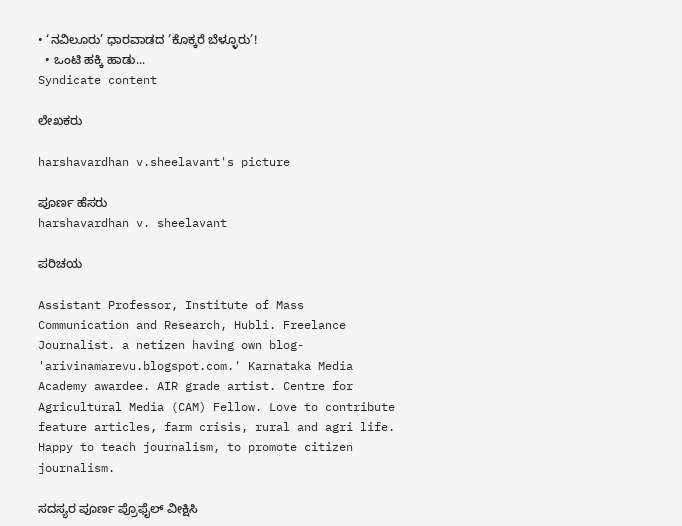• ‘ನವಿಲೂರು’ ಧಾರವಾಡದ ‘ಕೊಕ್ಕರೆ ಬೆಳ್ಳೂರು’!
  • ಒಂಟಿ ಹಕ್ಕಿ ಹಾಡು...
Syndicate content

ಲೇಖಕರು

harshavardhan v.sheelavant's picture

ಪೂರ್ಣ ಹೆಸರು
harshavardhan v. sheelavant

ಪರಿಚಯ

Assistant Professor, Institute of Mass Communication and Research, Hubli. Freelance Journalist. a netizen having own blog- 'arivinamarevu.blogspot.com.' Karnataka Media Academy awardee. AIR grade artist. Centre for Agricultural Media (CAM) Fellow. Love to contribute feature articles, farm crisis, rural and agri life. Happy to teach journalism, to promote citizen journalism.

ಸದಸ್ಯರ ಪೂರ್ಣ ಪ್ರೊಫೈಲ್ ವೀಕ್ಷಿಸಿ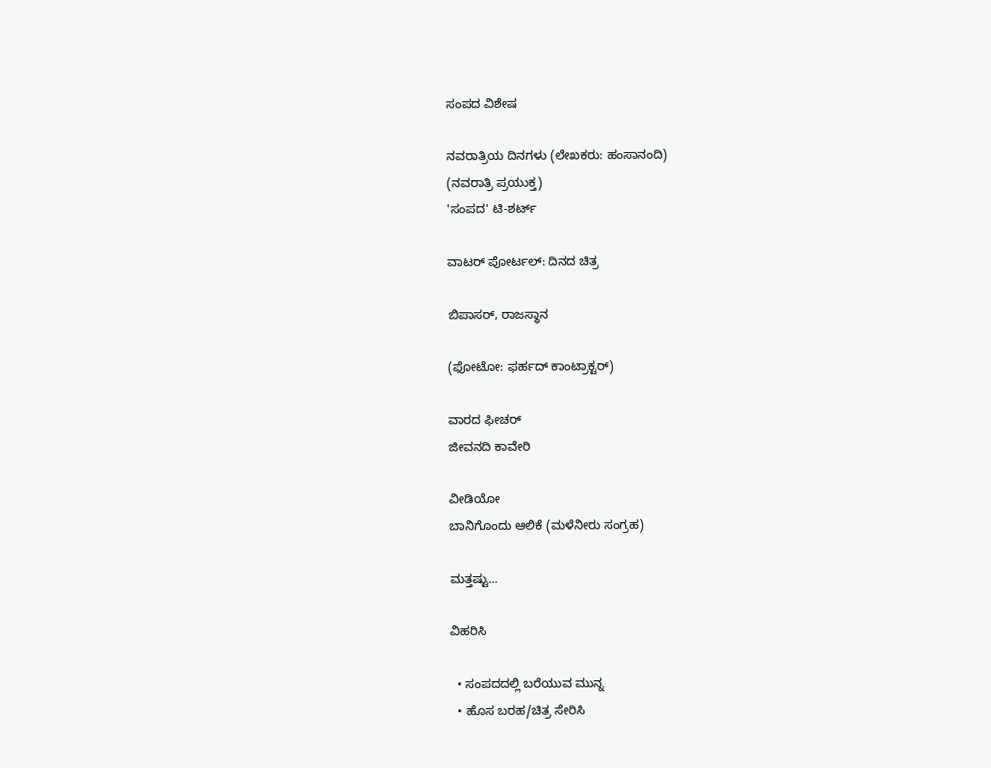ಸಂಪದ ವಿಶೇಷ

ನವರಾತ್ರಿಯ ದಿನಗಳು (ಲೇಖಕರು: ಹಂಸಾನಂದಿ)
(ನವರಾತ್ರಿ ಪ್ರಯುಕ್ತ)
'ಸಂಪದ' ಟಿ-ಶರ್ಟ್

ವಾಟರ್ ಪೋರ್ಟಲ್: ದಿನದ ಚಿತ್ರ

ಬಿಪಾಸರ್, ರಾಜಸ್ಥಾನ

(ಫೋಟೋ: ಫರ್ಹದ್ ಕಾಂಟ್ರಾಕ್ಟರ್)

ವಾರದ ಫೀಚರ್
ಜೀವನದಿ ಕಾವೇರಿ

ವೀಡಿಯೋ
ಬಾನಿಗೊಂದು ಆಲಿಕೆ (ಮಳೆನೀರು ಸಂಗ್ರಹ)

ಮತ್ತಷ್ಟು...

ವಿಹರಿಸಿ

  • ಸಂಪದದಲ್ಲಿ ಬರೆಯುವ ಮುನ್ನ
  • ಹೊಸ ಬರಹ/ಚಿತ್ರ ಸೇರಿಸಿ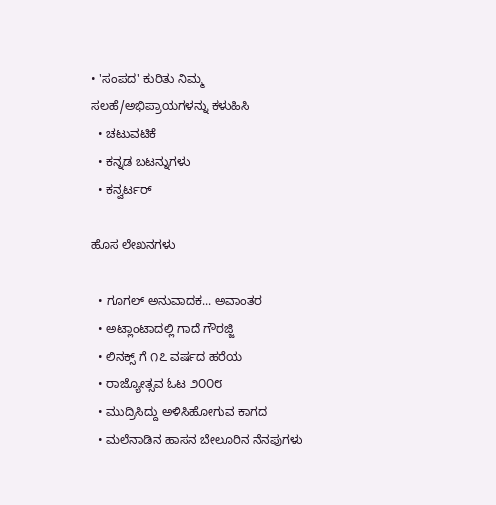• 'ಸಂಪದ' ಕುರಿತು ನಿಮ್ಮ ಸಲಹೆ/ಅಭಿಪ್ರಾಯಗಳನ್ನು ಕಳುಹಿಸಿ
  • ಚಟುವಟಿಕೆ
  • ಕನ್ನಡ ಬಟನ್ನುಗಳು
  • ಕನ್ವರ್ಟರ್

ಹೊಸ ಲೇಖನಗಳು

  • ಗೂಗಲ್ ಅನುವಾದಕ... ಅವಾಂತರ
  • ಅಟ್ಲಾಂಟಾದಲ್ಲಿ ಗಾದೆ ಗೌರಜ್ಜಿ
  • ಲಿನಕ್ಸ್ ಗೆ ೧೭ ವರ್ಷದ ಹರೆಯ
  • ರಾಜ್ಯೋತ್ಸವ ಓಟ ೨೦೦೮
  • ಮುದ್ರಿಸಿದ್ದು ಅಳಿಸಿಹೋಗುವ ಕಾಗದ
  • ಮಲೆನಾಡಿನ ಹಾಸನ ಬೇಲೂರಿನ ನೆನಪುಗಳು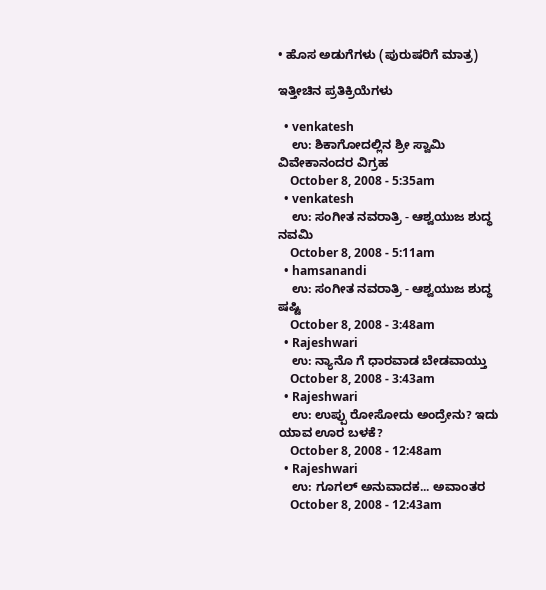• ಹೊಸ ಅಡುಗೆಗಳು (ಪುರುಷರಿಗೆ ಮಾತ್ರ)

ಇತ್ತೀಚಿನ ಪ್ರತಿಕ್ರಿಯೆಗಳು

  • venkatesh
    ಉ: ಶಿಕಾಗೋದಲ್ಲಿನ ಶ್ರೀ ಸ್ವಾಮಿ ವಿವೇಕಾನಂದರ ವಿಗ್ರಹ
    October 8, 2008 - 5:35am
  • venkatesh
    ಉ: ಸಂಗೀತ ನವರಾತ್ರಿ - ಆಶ್ವಯುಜ ಶುದ್ಧ ನವಮಿ
    October 8, 2008 - 5:11am
  • hamsanandi
    ಉ: ಸಂಗೀತ ನವರಾತ್ರಿ - ಆಶ್ವಯುಜ ಶುದ್ಧ ಷಷ್ಟಿ
    October 8, 2008 - 3:48am
  • Rajeshwari
    ಉ: ನ್ಯಾನೊ ಗೆ ಧಾರವಾಡ ಬೇಡವಾಯ್ತು
    October 8, 2008 - 3:43am
  • Rajeshwari
    ಉ: ಉಪ್ಪು ರೋಸೋದು ಅಂದ್ರೇನು? ಇದು ಯಾವ ಊರ ಬಳಕೆ?
    October 8, 2008 - 12:48am
  • Rajeshwari
    ಉ: ಗೂಗಲ್ ಅನುವಾದಕ... ಅವಾಂತರ
    October 8, 2008 - 12:43am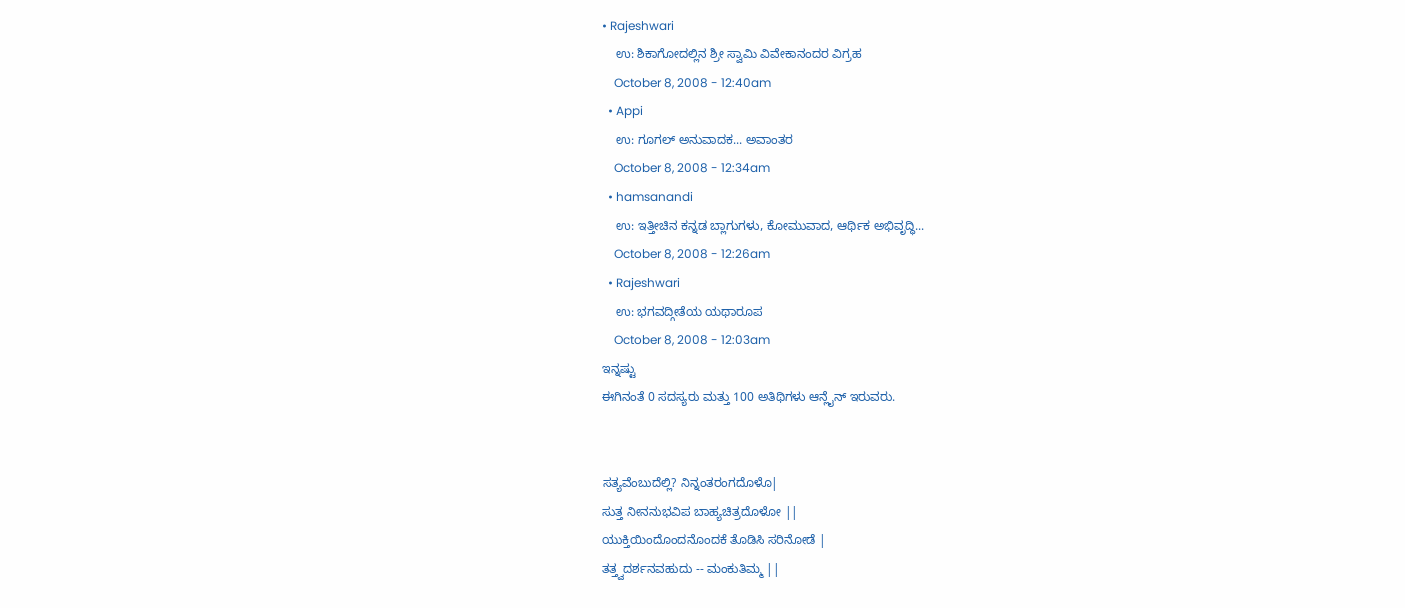• Rajeshwari
    ಉ: ಶಿಕಾಗೋದಲ್ಲಿನ ಶ್ರೀ ಸ್ವಾಮಿ ವಿವೇಕಾನಂದರ ವಿಗ್ರಹ
    October 8, 2008 - 12:40am
  • Appi
    ಉ: ಗೂಗಲ್ ಅನುವಾದಕ... ಅವಾಂತರ
    October 8, 2008 - 12:34am
  • hamsanandi
    ಉ: ಇತ್ತೀಚಿನ ಕನ್ನಡ ಬ್ಲಾಗುಗಳು, ಕೋಮುವಾದ, ಆರ್ಥಿಕ ಅಭಿವೃದ್ಧಿ...
    October 8, 2008 - 12:26am
  • Rajeshwari
    ಉ: ಭಗವದ್ಗೀತೆಯ ಯಥಾರೂಪ
    October 8, 2008 - 12:03am
ಇನ್ನಷ್ಟು
ಈಗಿನಂತೆ 0 ಸದಸ್ಯರು ಮತ್ತು 100 ಅತಿಥಿಗಳು ಆನ್ಲೈನ್ ಇರುವರು.


ಸತ್ಯವೆಂಬುದೆಲ್ಲಿ? ನಿನ್ನಂತರಂಗದೊಳೊ|
ಸುತ್ತ ನೀನನುಭವಿಪ ಬಾಹ್ಯಚಿತ್ರದೊಳೋ ||
ಯುಕ್ತಿಯಿಂದೊಂದನೊಂದಕೆ ತೊಡಿಸಿ ಸರಿನೋಡೆ |
ತತ್ತ್ವದರ್ಶನವಹುದು -- ಮಂಕುತಿಮ್ಮ ||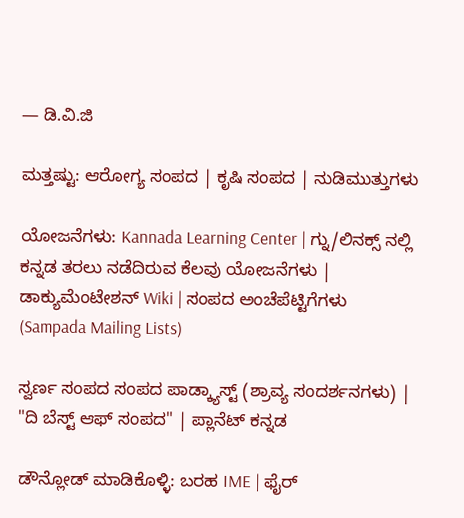— ಡಿ.ವಿ.ಜಿ

ಮತ್ತಷ್ಟು: ಆರೋಗ್ಯ ಸಂಪದ | ಕೃಷಿ ಸಂಪದ | ನುಡಿಮುತ್ತುಗಳು

ಯೋಜನೆಗಳು: Kannada Learning Center | ಗ್ನು/ಲಿನಕ್ಸ್ ನಲ್ಲಿ ಕನ್ನಡ ತರಲು ನಡೆದಿರುವ ಕೆಲವು ಯೋಜನೆಗಳು | ಡಾಕ್ಯುಮೆಂಟೇಶನ್ Wiki | ಸಂಪದ ಅಂಚೆಪೆಟ್ಟಿಗೆಗಳು (Sampada Mailing Lists)

ಸ್ವರ್ಣ ಸಂಪದ ಸಂಪದ ಪಾಡ್ಕ್ಯಾಸ್ಟ್ (ಶ್ರಾವ್ಯ ಸಂದರ್ಶನಗಳು) | "ದಿ ಬೆಸ್ಟ್ ಆಫ್ ಸಂಪದ" | ಪ್ಲಾನೆಟ್ ಕನ್ನಡ

ಡೌನ್ಲೋಡ್ ಮಾಡಿಕೊಳ್ಳಿ: ಬರಹ IME | ಫೈರ್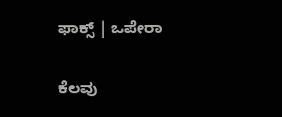ಫಾಕ್ಸ್ | ಒಪೇರಾ

ಕೆಲವು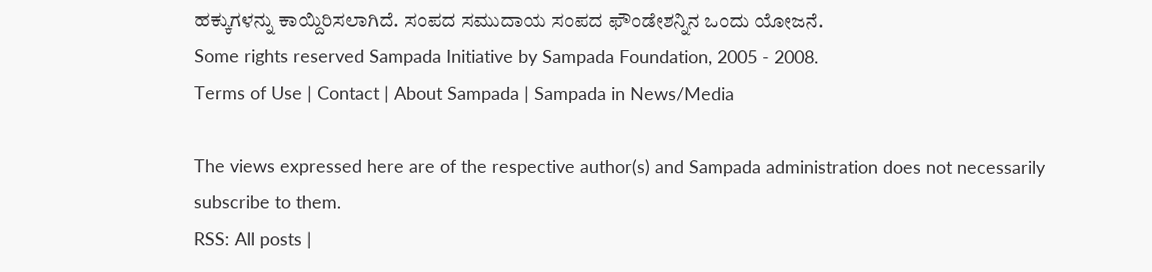ಹಕ್ಕುಗಳನ್ನು ಕಾಯ್ದಿರಿಸಲಾಗಿದೆ. ಸಂಪದ ಸಮುದಾಯ ಸಂಪದ ಫೌಂಡೇಶನ್ನಿನ ಒಂದು ಯೋಜನೆ.
Some rights reserved Sampada Initiative by Sampada Foundation, 2005 - 2008.
Terms of Use | Contact | About Sampada | Sampada in News/Media

The views expressed here are of the respective author(s) and Sampada administration does not necessarily subscribe to them.
RSS: All posts |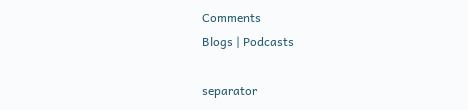Comments
Blogs | Podcasts

separator